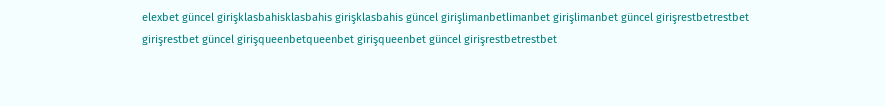elexbet güncel girişklasbahisklasbahis girişklasbahis güncel girişlimanbetlimanbet girişlimanbet güncel girişrestbetrestbet girişrestbet güncel girişqueenbetqueenbet girişqueenbet güncel girişrestbetrestbet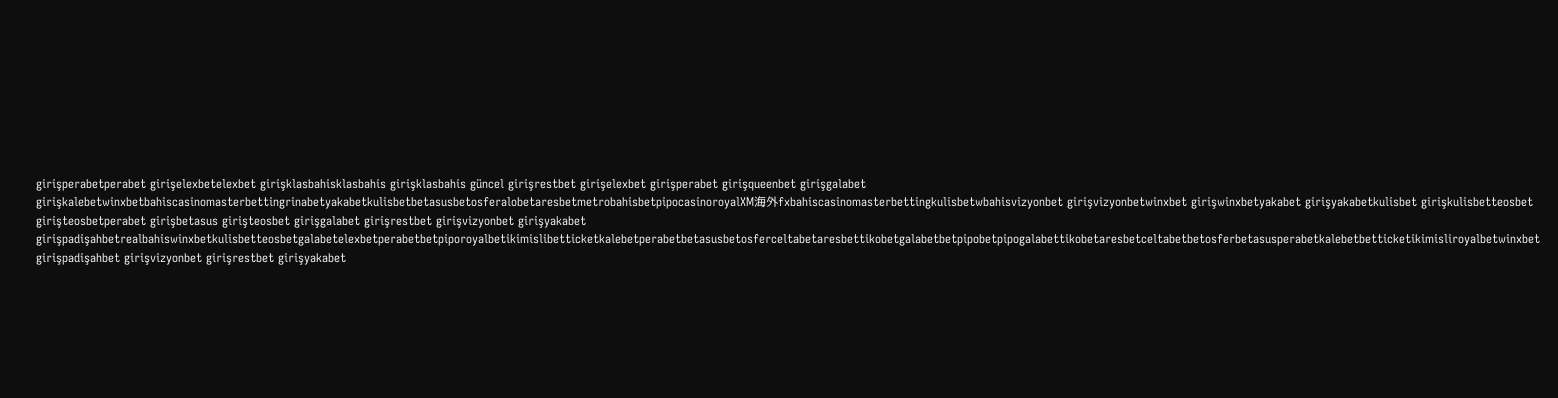girişperabetperabet girişelexbetelexbet girişklasbahisklasbahis girişklasbahis güncel girişrestbet girişelexbet girişperabet girişqueenbet girişgalabet girişkalebetwinxbetbahiscasinomasterbettingrinabetyakabetkulisbetbetasusbetosferalobetaresbetmetrobahisbetpipocasinoroyalXM海外fxbahiscasinomasterbettingkulisbetwbahisvizyonbet girişvizyonbetwinxbet girişwinxbetyakabet girişyakabetkulisbet girişkulisbetteosbet girişteosbetperabet girişbetasus girişteosbet girişgalabet girişrestbet girişvizyonbet girişyakabet girişpadişahbetrealbahiswinxbetkulisbetteosbetgalabetelexbetperabetbetpiporoyalbetikimislibetticketkalebetperabetbetasusbetosferceltabetaresbettikobetgalabetbetpipobetpipogalabettikobetaresbetceltabetbetosferbetasusperabetkalebetbetticketikimisliroyalbetwinxbet girişpadişahbet girişvizyonbet girişrestbet girişyakabet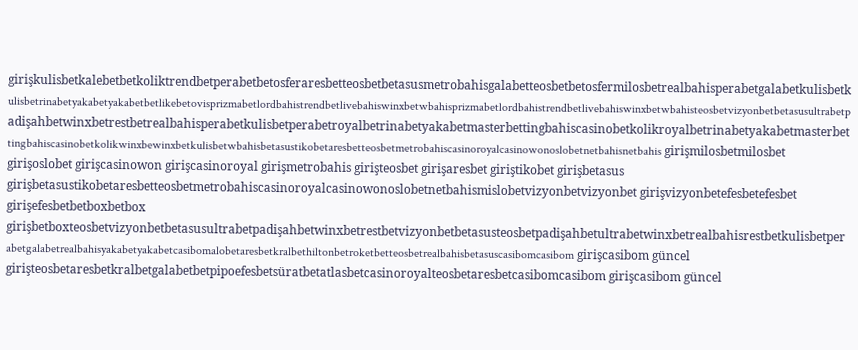girişkulisbetkalebetbetkoliktrendbetperabetbetosferaresbetteosbetbetasusmetrobahisgalabetteosbetbetosfermilosbetrealbahisperabetgalabetkulisbetkulisbetrinabetyakabetyakabetbetlikebetovisprizmabetlordbahistrendbetlivebahiswinxbetwbahisprizmabetlordbahistrendbetlivebahiswinxbetwbahisteosbetvizyonbetbetasusultrabetpadişahbetwinxbetrestbetrealbahisperabetkulisbetperabetroyalbetrinabetyakabetmasterbettingbahiscasinobetkolikroyalbetrinabetyakabetmasterbettingbahiscasinobetkolikwinxbewinxbetkulisbetwbahisbetasustikobetaresbetteosbetmetrobahiscasinoroyalcasinowonoslobetnetbahisnetbahis girişmilosbetmilosbet girişoslobet girişcasinowon girişcasinoroyal girişmetrobahis girişteosbet girişaresbet giriştikobet girişbetasus girişbetasustikobetaresbetteosbetmetrobahiscasinoroyalcasinowonoslobetnetbahismislobetvizyonbetvizyonbet girişvizyonbetefesbetefesbet girişefesbetbetboxbetbox girişbetboxteosbetvizyonbetbetasusultrabetpadişahbetwinxbetrestbetvizyonbetbetasusteosbetpadişahbetultrabetwinxbetrealbahisrestbetkulisbetperabetgalabetrealbahisyakabetyakabetcasibomalobetaresbetkralbethiltonbetroketbetteosbetrealbahisbetasuscasibomcasibom girişcasibom güncel girişteosbetaresbetkralbetgalabetbetpipoefesbetsüratbetatlasbetcasinoroyalteosbetaresbetcasibomcasibom girişcasibom güncel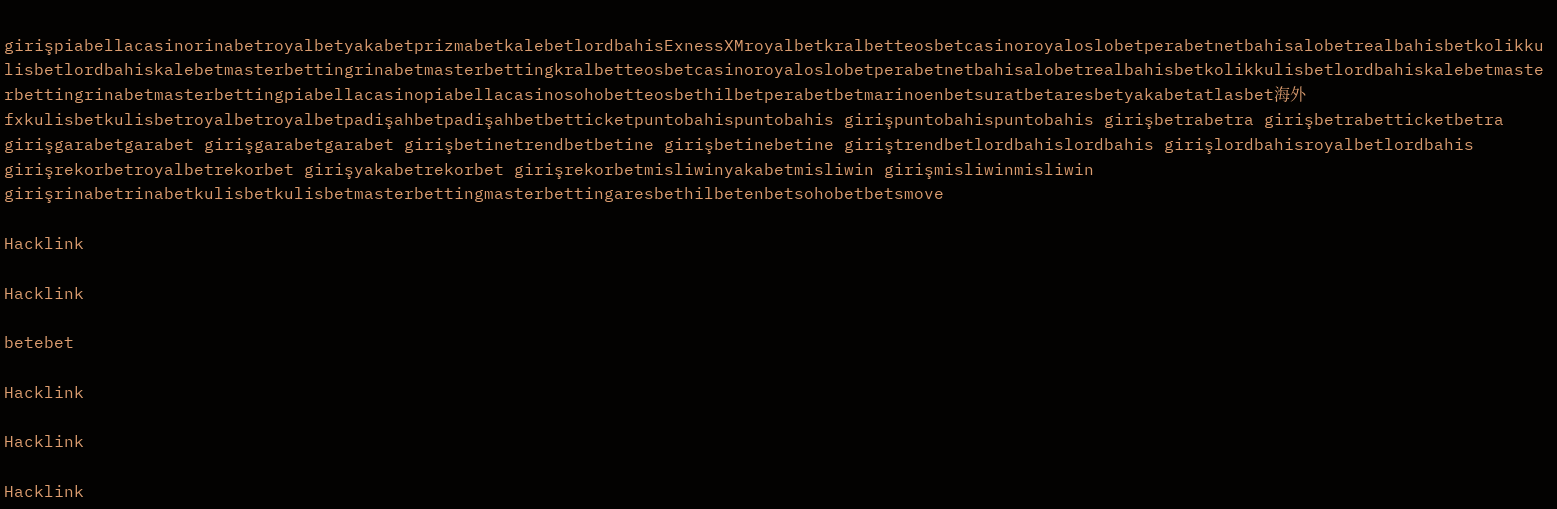girişpiabellacasinorinabetroyalbetyakabetprizmabetkalebetlordbahisExnessXMroyalbetkralbetteosbetcasinoroyaloslobetperabetnetbahisalobetrealbahisbetkolikkulisbetlordbahiskalebetmasterbettingrinabetmasterbettingkralbetteosbetcasinoroyaloslobetperabetnetbahisalobetrealbahisbetkolikkulisbetlordbahiskalebetmasterbettingrinabetmasterbettingpiabellacasinopiabellacasinosohobetteosbethilbetperabetbetmarinoenbetsuratbetaresbetyakabetatlasbet海外fxkulisbetkulisbetroyalbetroyalbetpadişahbetpadişahbetbetticketpuntobahispuntobahis girişpuntobahispuntobahis girişbetrabetra girişbetrabetticketbetra girişgarabetgarabet girişgarabetgarabet girişbetinetrendbetbetine girişbetinebetine giriştrendbetlordbahislordbahis girişlordbahisroyalbetlordbahis girişrekorbetroyalbetrekorbet girişyakabetrekorbet girişrekorbetmisliwinyakabetmisliwin girişmisliwinmisliwin girişrinabetrinabetkulisbetkulisbetmasterbettingmasterbettingaresbethilbetenbetsohobetbetsmove

Hacklink

Hacklink

betebet

Hacklink

Hacklink

Hacklink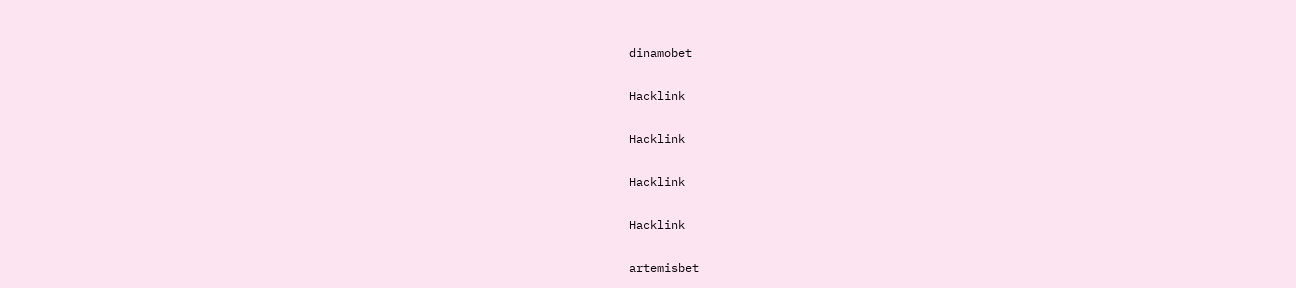dinamobet

Hacklink

Hacklink

Hacklink

Hacklink

artemisbet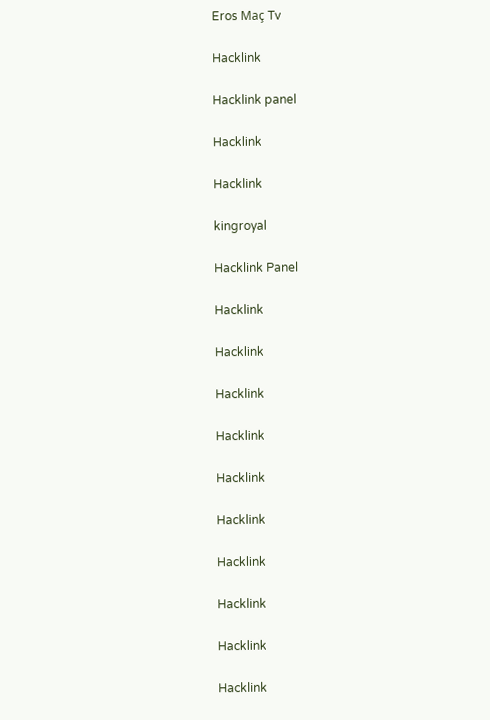Eros Maç Tv

Hacklink

Hacklink panel

Hacklink

Hacklink

kingroyal

Hacklink Panel

Hacklink

Hacklink

Hacklink

Hacklink

Hacklink

Hacklink

Hacklink

Hacklink

Hacklink

Hacklink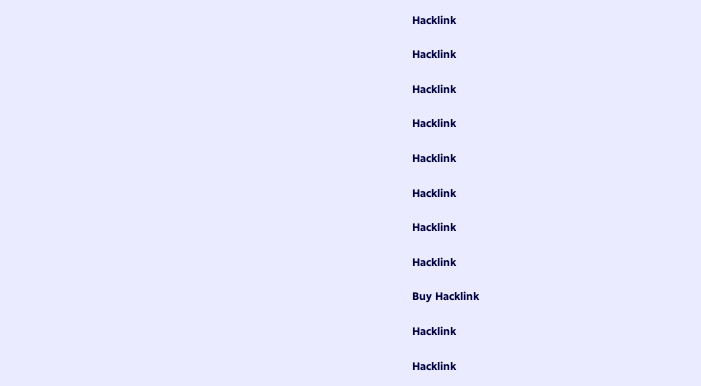Hacklink

Hacklink

Hacklink

Hacklink

Hacklink

Hacklink

Hacklink

Hacklink

Buy Hacklink

Hacklink

Hacklink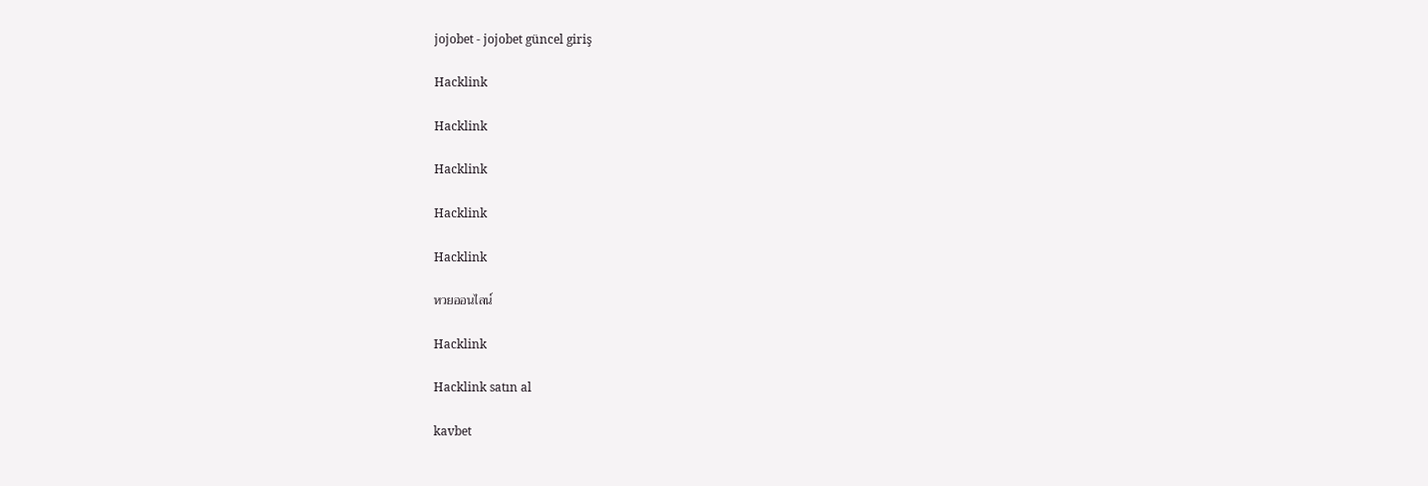jojobet - jojobet güncel giriş

Hacklink

Hacklink

Hacklink

Hacklink

Hacklink

หวยออนไลน์

Hacklink

Hacklink satın al

kavbet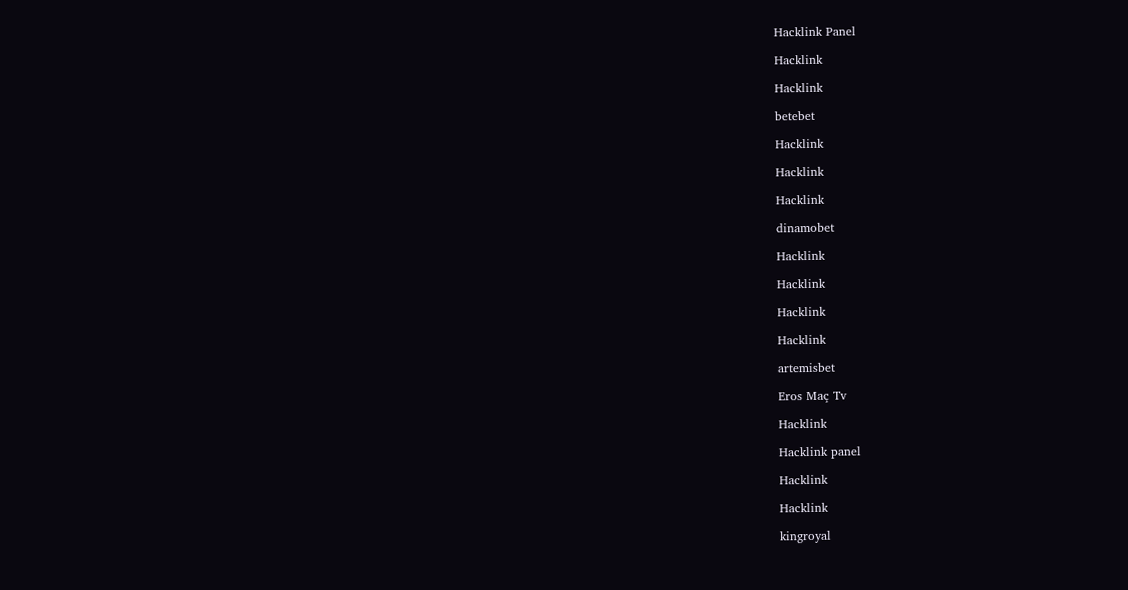Hacklink Panel

Hacklink

Hacklink

betebet

Hacklink

Hacklink

Hacklink

dinamobet

Hacklink

Hacklink

Hacklink

Hacklink

artemisbet

Eros Maç Tv

Hacklink

Hacklink panel

Hacklink

Hacklink

kingroyal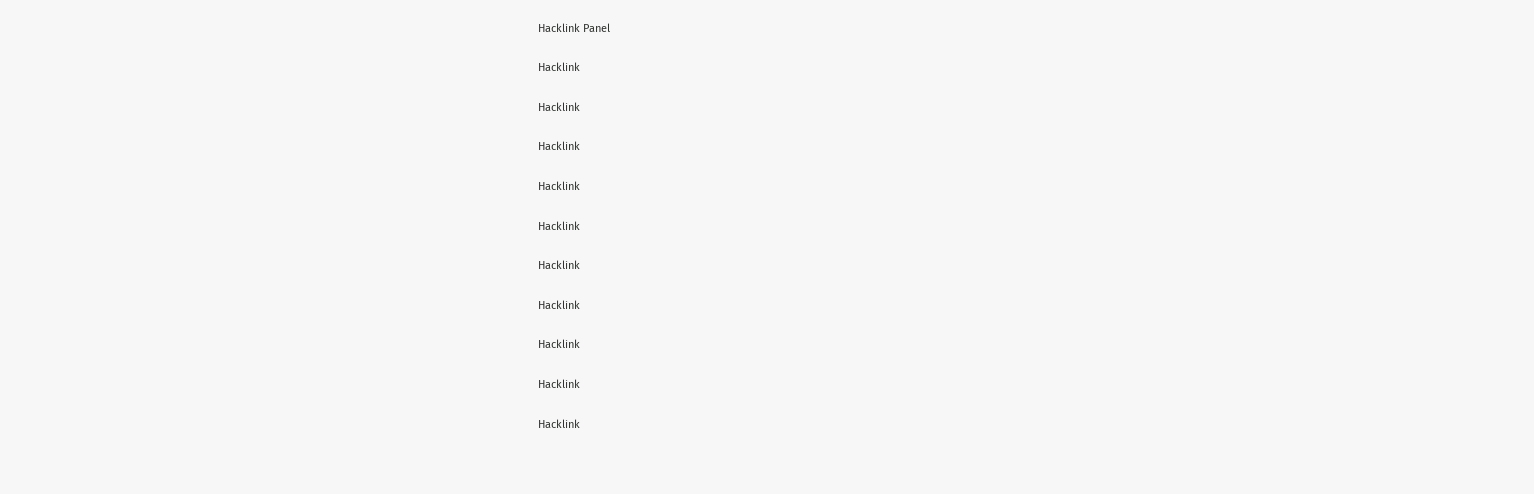Hacklink Panel

Hacklink

Hacklink

Hacklink

Hacklink

Hacklink

Hacklink

Hacklink

Hacklink

Hacklink

Hacklink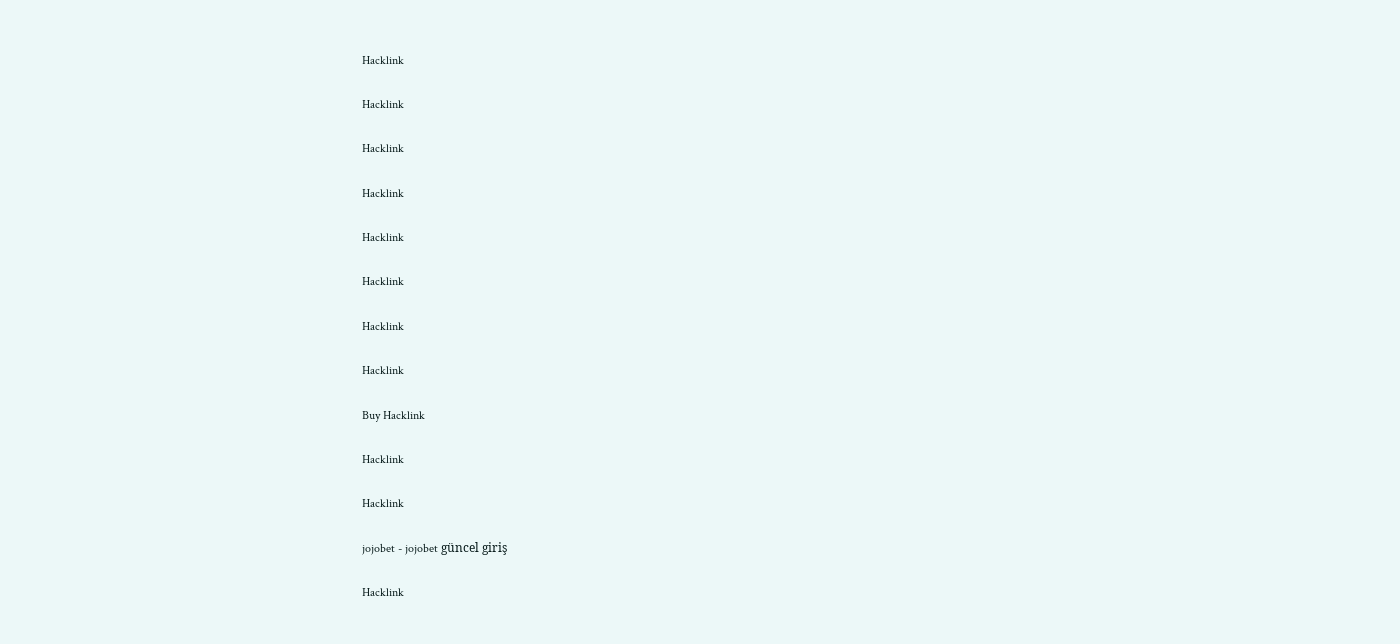Hacklink

Hacklink

Hacklink

Hacklink

Hacklink

Hacklink

Hacklink

Hacklink

Buy Hacklink

Hacklink

Hacklink

jojobet - jojobet güncel giriş

Hacklink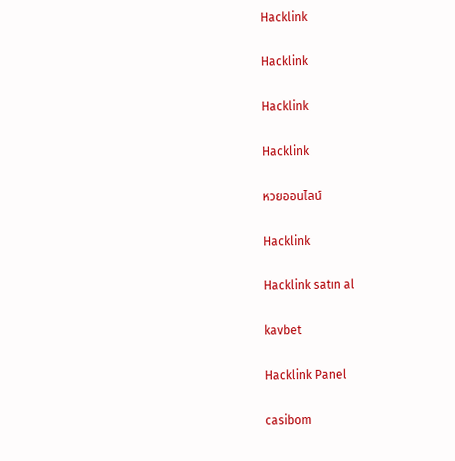Hacklink

Hacklink

Hacklink

Hacklink

หวยออนไลน์

Hacklink

Hacklink satın al

kavbet

Hacklink Panel

casibom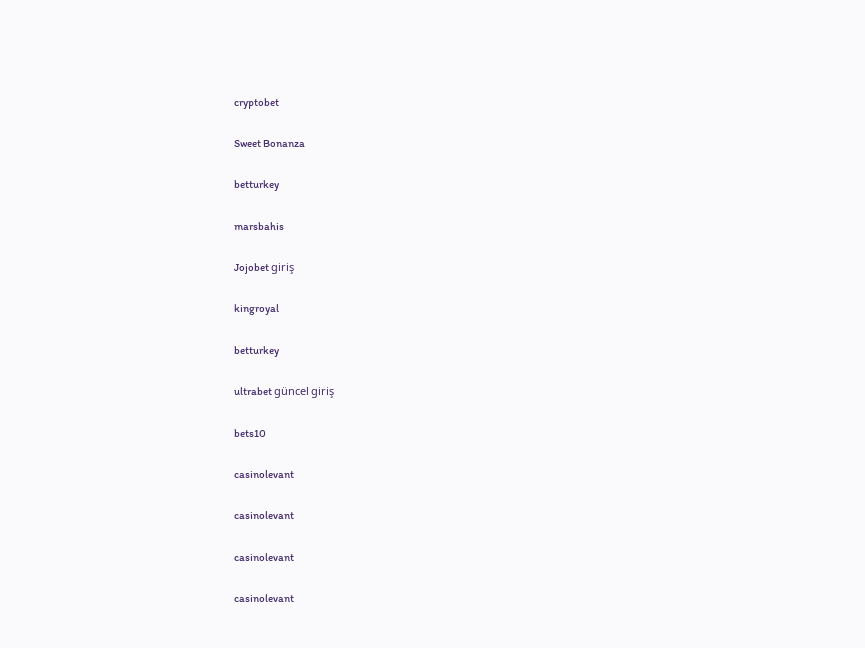cryptobet

Sweet Bonanza

betturkey

marsbahis

Jojobet giriş

kingroyal

betturkey

ultrabet güncel giriş

bets10

casinolevant

casinolevant

casinolevant

casinolevant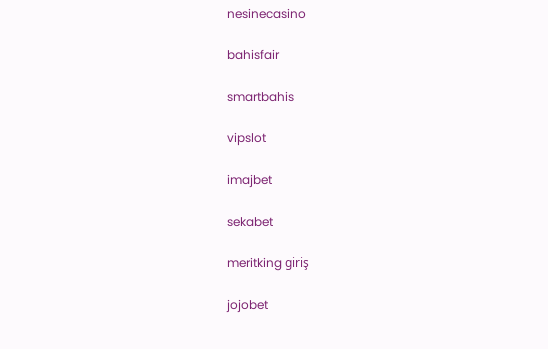nesinecasino

bahisfair

smartbahis

vipslot

imajbet

sekabet

meritking giriş

jojobet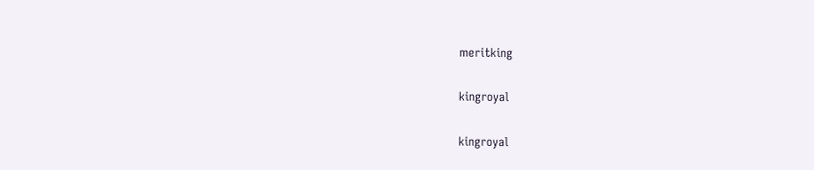meritking

kingroyal

kingroyal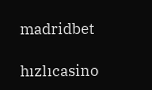madridbet

hızlıcasino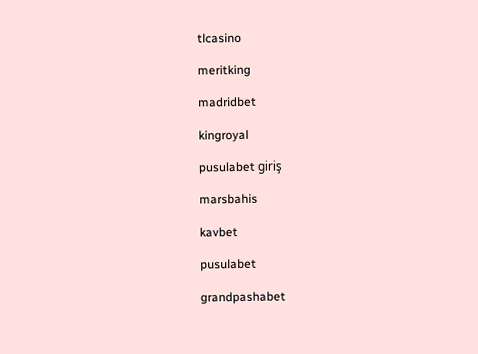tlcasino

meritking

madridbet

kingroyal

pusulabet giriş

marsbahis

kavbet

pusulabet

grandpashabet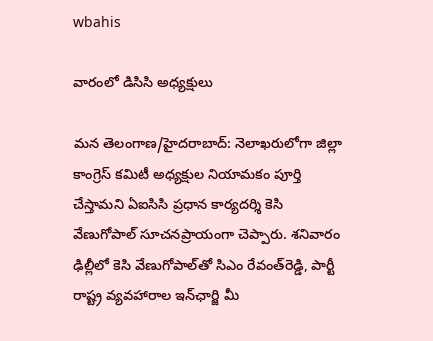wbahis

వారంలో డిసిసి అధ్యక్షులు

మన తెలంగాణ/హైదరాబాద్: నెలాఖరులోగా జిల్లా కాంగ్రెస్ కమిటీ అధ్యక్షుల నియామకం పూర్తి చేస్తామని ఏఐసిసి ప్రధాన కార్యదర్శి కెసి వేణుగోపాల్ సూచనప్రాయంగా చెప్పారు. శనివారం ఢిల్లీలో కెసి వేణుగోపాల్‌తో సిఎం రేవంత్‌రెడ్డి, పార్టీ రాష్ట్ర వ్యవహారాల ఇన్‌ఛార్జి మీ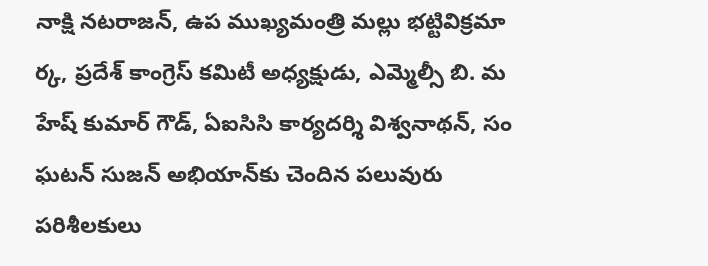నాక్షి నటరాజన్, ఉప ముఖ్యమంత్రి మల్లు భట్టివిక్రమా ర్క, ప్రదేశ్ కాంగ్రెస్ కమిటీ అధ్యక్షుడు, ఎమ్మెల్సీ బి. మ హేష్ కుమార్ గౌడ్, ఏఐసిసి కార్యదర్శి విశ్వనాథన్, సం ఘటన్ సుజన్ అభియాన్‌కు చెందిన పలువురు పరిశీలకులు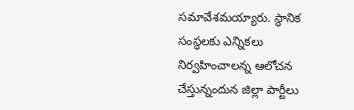సమావేశమయ్యారు. స్థానిక సంస్థలకు ఎన్నికలు నిర్వహించాలన్న ఆలోచన చేస్తున్నందున జిల్లా పార్టీలు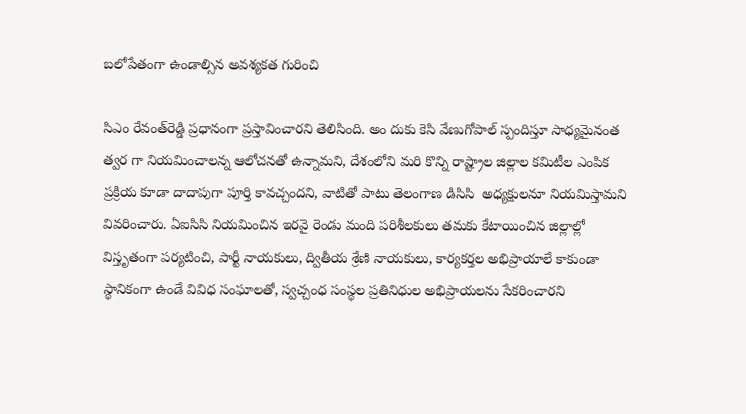బలోపేతంగా ఉండాల్సిన అవశ్యకత గురించి

సిఎం రేవంత్‌రెడ్డి ప్రధానంగా ప్రస్తావించారని తెలిసింది. అం దుకు కెసి వేణుగోపాల్ స్పందిస్తూ సాధ్యమైనంత త్వర గా నియమించాలన్న ఆలోచనతో ఉన్నామని, దేశంలోని మరి కొన్ని రాష్ట్రాల జిల్లాల కమిటీల ఎంపిక ప్రక్రియ కూడా దాదాపుగా పూర్తి కావచ్చందని, వాటితో పాటు తెలంగాణ డిసిసి  అధ్యక్షులనూ నియమిస్తామని వివరించారు. ఏఐసిసి నియమించిన ఇరవై రెండు మంది పరిశీలకులు తమకు కేటాయించిన జిల్లాల్లో విస్తృతంగా పర్యటించి, పార్టీ నాయకులు, ద్వితీయ శ్రేణి నాయకులు, కార్యకర్తల అభిప్రాయాలే కాకుండా స్థానికంగా ఉండే వివిధ సంఘాలతో, స్వచ్చంధ సంస్థల ప్రతినిధుల అభిప్రాయలను సేకరించారని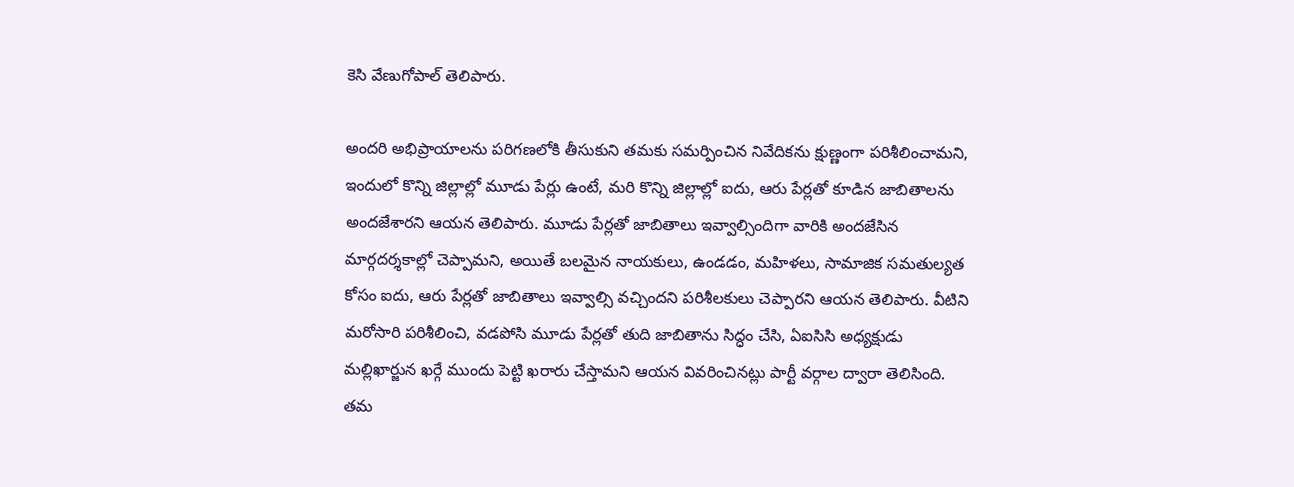కెసి వేణుగోపాల్ తెలిపారు.

అందరి అభిప్రాయాలను పరిగణలోకి తీసుకుని తమకు సమర్పించిన నివేదికను క్షుణ్ణంగా పరిశీలించామని, ఇందులో కొన్ని జిల్లాల్లో మూడు పేర్లు ఉంటే, మరి కొన్ని జిల్లాల్లో ఐదు, ఆరు పేర్లతో కూడిన జాబితాలను అందజేశారని ఆయన తెలిపారు. మూడు పేర్లతో జాబితాలు ఇవ్వాల్సిందిగా వారికి అందజేసిన మార్గదర్శకాల్లో చెప్పామని, అయితే బలమైన నాయకులు, ఉండడం, మహిళలు, సామాజిక సమతుల్యత కోసం ఐదు, ఆరు పేర్లతో జాబితాలు ఇవ్వాల్సి వచ్చిందని పరిశీలకులు చెప్పారని ఆయన తెలిపారు. వీటిని మరోసారి పరిశీలించి, వడపోసి మూడు పేర్లతో తుది జాబితాను సిద్ధం చేసి, ఏఐసిసి అధ్యక్షుడు మల్లిఖార్జున ఖర్గే ముందు పెట్టి ఖరారు చేస్తామని ఆయన వివరించినట్లు పార్టీ వర్గాల ద్వారా తెలిసింది. తమ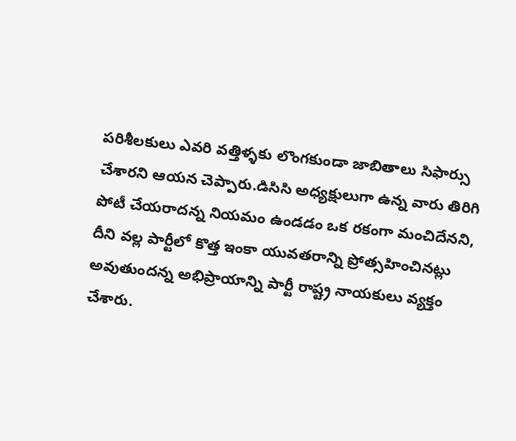పరిశీలకులు ఎవరి వత్తిళ్ళకు లొంగకుండా జాబితాలు సిఫార్సు చేశారని ఆయన చెప్పారు.డిసిసి అధ్యక్షులుగా ఉన్న వారు తిరిగి పోటీ చేయరాదన్న నియమం ఉండడం ఒక రకంగా మంచిదేనని, దీని వల్ల పార్టీలో కొత్త ఇంకా యువతరాన్ని ప్రోత్సహించినట్లు అవుతుందన్న అభిప్రాయాన్ని పార్టీ రాష్ట్ర నాయకులు వ్యక్తం చేశారు.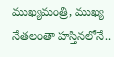ముఖ్యమంత్రి, ముఖ్య నేతలంతా హస్తినలోనే..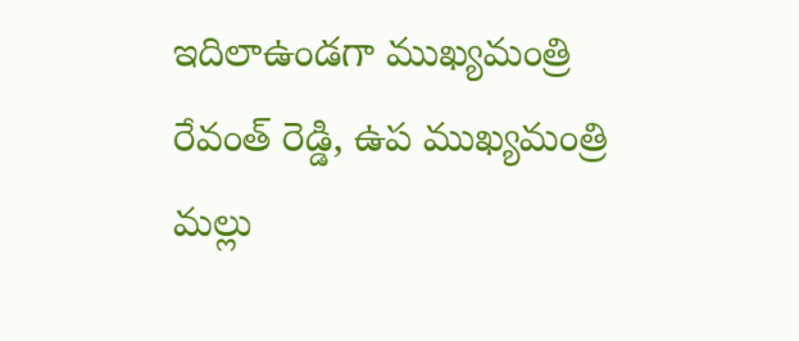ఇదిలాఉండగా ముఖ్యమంత్రి రేవంత్ రెడ్డి, ఉప ముఖ్యమంత్రి మల్లు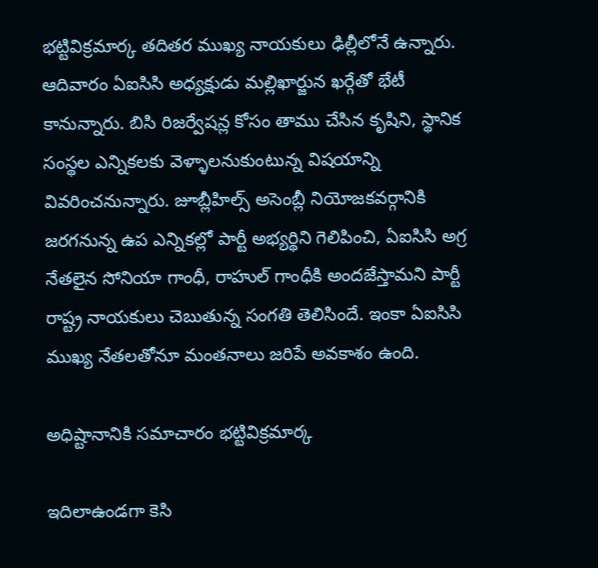భట్టివిక్రమార్క తదితర ముఖ్య నాయకులు ఢిల్లీలోనే ఉన్నారు. ఆదివారం ఏఐసిసి అధ్యక్షుడు మల్లిఖార్జున ఖర్గేతో భేటీ కానున్నారు. బిసి రిజర్వేషన్ల కోసం తాము చేసిన కృషిని, స్థానిక సంస్థల ఎన్నికలకు వెళ్ళాలనుకుంటున్న విషయాన్ని వివరించనున్నారు. జూబ్లీహిల్స్ అసెంబ్లీ నియోజకవర్గానికి జరగనున్న ఉప ఎన్నికల్లో పార్టీ అభ్యర్థిని గెలిపించి, ఏఐసిసి అగ్ర నేతలైన సోనియా గాంధీ, రాహుల్ గాంధీకి అందజేస్తామని పార్టీ రాష్ట్ర నాయకులు చెబుతున్న సంగతి తెలిసిందే. ఇంకా ఏఐసిసి ముఖ్య నేతలతోనూ మంతనాలు జరిపే అవకాశం ఉంది.

అధిష్టానానికి సమాచారం భట్టివిక్రమార్క

ఇదిలాఉండగా కెసి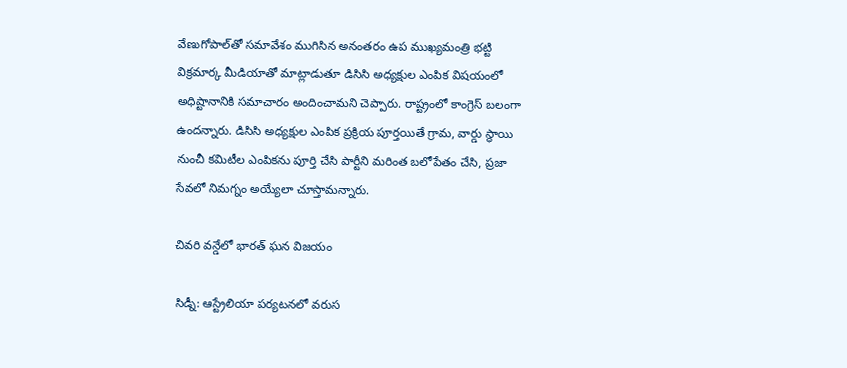వేణుగోపాల్‌తో సమావేశం ముగిసిన అనంతరం ఉప ముఖ్యమంత్రి భట్టి విక్రమార్క మీడియాతో మాట్లాడుతూ డిసిసి అధ్యక్షుల ఎంపిక విషయంలో అధిష్టానానికి సమాచారం అందించామని చెప్పారు. రాష్ట్రంలో కాంగ్రెస్ బలంగా ఉందన్నారు. డిసిసి అధ్యక్షుల ఎంపిక ప్రక్రియ పూర్తయితే గ్రామ, వార్డు స్థాయి నుంచీ కమిటీల ఎంపికను పూర్తి చేసి పార్టీని మరింత బలోపేతం చేసి, ప్రజా సేవలో నిమగ్నం అయ్యేలా చూస్తామన్నారు.

చివరి వన్డేలో భారత్ ఘన విజయం

సిడ్నీ: ఆస్ట్రేలియా పర్యటనలో వరుస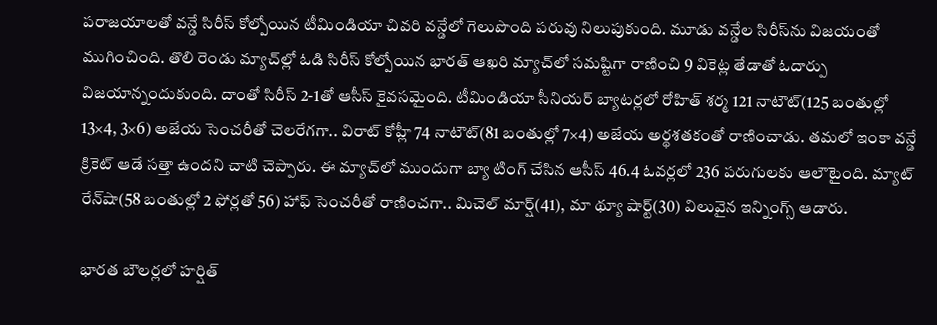పరాజయాలతో వన్డే సిరీస్ కోల్పోయిన టీమిండియా చివరి వన్డేలో గెలుపొంది పరువు నిలుపుకుంది. మూడు వన్డేల సిరీస్‌ను విజయంతో ముగించింది. తొలి రెండు మ్యాచ్‌ల్లో ఓడి సిరీస్ కోల్పోయిన భారత్ ఆఖరి మ్యాచ్‌లో సమష్టిగా రాణించి 9 వికెట్ల తేడాతో ఓదార్పు విజయాన్నందుకుంది. దాంతో సిరీస్ 2-1తో ఆసీస్ కైవసమైంది. టీమిండియా సీనియర్ బ్యాటర్లలో రోహిత్ శర్మ 121 నాటౌట్(125 బంతుల్లో 13×4, 3×6) అజేయ సెంచరీతో చెలరేగగా.. విరాట్ కోహ్లీ 74 నాటౌట్(81 బంతుల్లో 7×4) అజేయ అర్థశతకంతో రాణించాడు. తమలో ఇంకా వన్డే క్రికెట్ ఆడే సత్తా ఉందని చాటి చెప్పారు. ఈ మ్యాచ్‌లో ముందుగా బ్యా టింగ్ చేసిన ఆసీస్ 46.4 ఓవర్లలో 236 పరుగులకు ఆలౌటైంది. మ్యాట్ రేన్‌షా(58 బంతుల్లో 2 ఫోర్లతో 56) హాఫ్ సెంచరీతో రాణించగా.. మిచెల్ మార్ష్(41), మా థ్యూ షార్ట్(30) విలువైన ఇన్నింగ్స్ ఆడారు.

భారత బౌలర్లలో హర్షిత్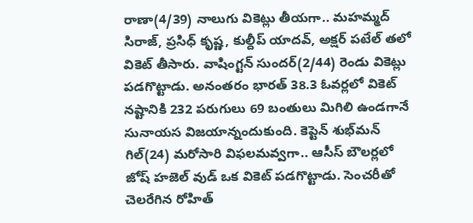రాణా(4/39) నాలుగు వికెట్లు తీయగా.. మహమ్మద్ సిరాజ్, ప్రసిధ్ కృష్ణ, కుల్దీప్ యాదవ్, అక్షర్ పటేల్ తలో వికెట్ తీసారు. వాషింగ్టన్ సుందర్(2/44) రెండు వికెట్లు పడగొట్టాడు. అనంతరం భారత్ 38.3 ఓవర్లలో వికెట్ నష్టానికి 232 పరుగులు 69 బంతులు మిగిలి ఉండగానే సునాయస విజయాన్నందుకుంది. కెప్టెన్ శుభ్‌మన్ గిల్(24) మరోసారి విఫలమవ్వగా.. ఆసీస్ బౌలర్లలో జోష్ హజెల్ వుడ్ ఒక వికెట్ పడగొట్టాడు. సెంచరీతో చెలరేగిన రోహిత్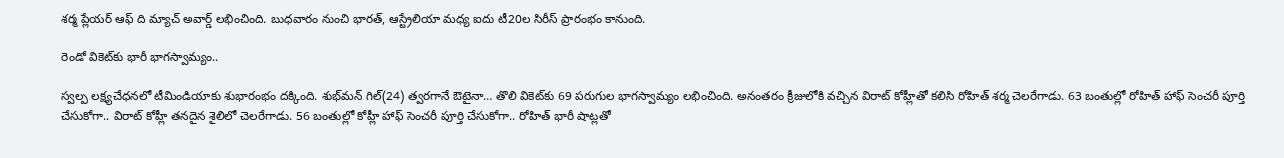శర్మ ప్లేయర్ ఆఫ్ ది మ్యాచ్ అవార్డ్ లభించింది. బుధవారం నుంచి భారత్, ఆస్ట్రేలియా మధ్య ఐదు టీ20ల సిరీస్ ప్రారంభం కానుంది.

రెండో వికెట్‌కు భారీ భాగస్వామ్యం..

స్వల్ప లక్ష్యచేధనలో టీమిండియాకు శుభారంభం దక్కింది. శుభ్‌మన్ గిల్(24) త్వరగానే ఔటైనా… తొలి వికెట్‌కు 69 పరుగుల భాగస్వామ్యం లభించింది. అనంతరం క్రీజులోకి వచ్చిన విరాట్ కోహ్లీతో కలిసి రోహిత్ శర్మ చెలరేగాడు. 63 బంతుల్లో రోహిత్ హాఫ్ సెంచరీ పూర్తి చేసుకోగా.. విరాట్ కోహ్లీ తనదైన శైలిలో చెలరేగాడు. 56 బంతుల్లో కోహ్లీ హాఫ్ సెంచరీ పూర్తి చేసుకోగా.. రోహిత్ భారీ షాట్లతో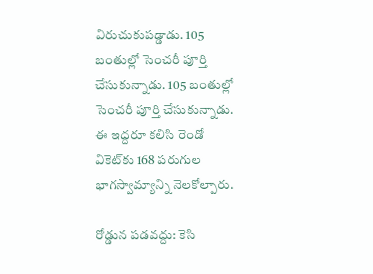విరుచుకుపడ్డాడు. 105 బంతుల్లో సెంచరీ పూర్తి చేసుకున్నాడు. 105 బంతుల్లో సెంచరీ పూర్తి చేసుకున్నాడు. ఈ ఇద్దరూ కలిసి రెండో వికెట్‌కు 168 పరుగుల భాగస్వామ్యాన్ని నెలకోల్పారు.

రోడ్డున పడవద్దు: కెసి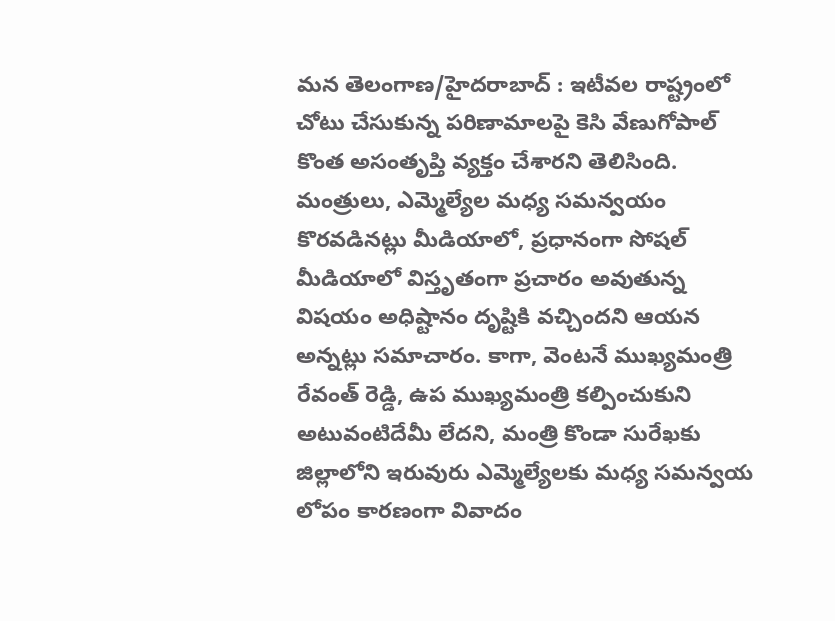మన తెలంగాణ/హైదరాబాద్ : ఇటీవల రాష్ట్రంలో చోటు చేసుకున్న పరిణామాలపై కెసి వేణుగోపాల్ కొంత అసంతృప్తి వ్యక్తం చేశారని తెలిసింది. మంత్రులు, ఎమ్మెల్యేల మధ్య సమన్వయం కొరవడినట్లు మీడియాలో, ప్రధానంగా సోషల్ మీడియాలో విస్తృతంగా ప్రచారం అవుతున్న విషయం అధిష్టానం దృష్టికి వచ్చిందని ఆయన అన్నట్లు సమాచారం. కాగా, వెంటనే ముఖ్యమంత్రి రేవంత్ రెడ్డి, ఉప ముఖ్యమంత్రి కల్పించుకుని అటువంటిదేమీ లేదని, మంత్రి కొండా సురేఖకు జిల్లాలోని ఇరువురు ఎమ్మెల్యేలకు మధ్య సమన్వయ లోపం కారణంగా వివాదం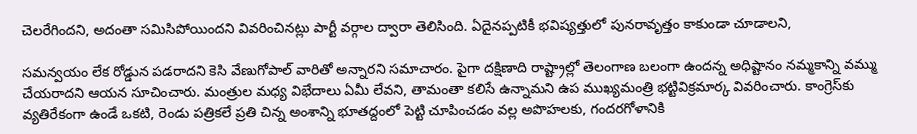చెలరేగిందని, అదంతా సమిసిపోయిందని వివరించినట్లు పార్టీ వర్గాల ద్వారా తెలిసింది. ఏదైనప్పటికీ భవిష్యత్తులో పునరావృత్తం కాకుండా చూడాలని,

సమన్వయం లేక రోడ్డున పడరాదని కెసి వేణుగోపాల్ వారితో అన్నారని సమాచారం. పైగా దక్షిణాది రాష్ట్రాల్లో తెలంగాణ బలంగా ఉందన్న అధిష్టానం నమ్మకాన్ని వమ్ము చేయరాదని ఆయన సూచించారు. మంత్రుల మధ్య విభేదాలు ఏమీ లేవని, తామంతా కలిసే ఉన్నామని ఉప ముఖ్యమంత్రి భట్టివిక్రమార్క వివరించారు. కాంగ్రెస్‌కు వ్యతిరేకంగా ఉండే ఒకటి, రెండు పత్రికలే ప్రతి చిన్న అంశాన్ని భూతద్దంలో పెట్టి చూపించడం వల్ల అపొహలకు, గందరగోళానికి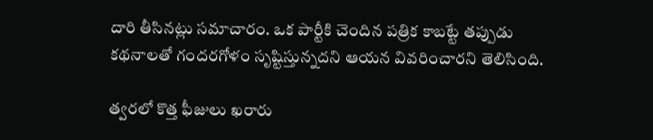దారి తీసినట్లు సమాచారం. ఒక పార్టీకి చెందిన పత్రిక కాబట్టే తప్పుడు కథనాలతో గందరగోళం సృష్టిస్తున్నదని ఆయన వివరించారని తెలిసింది.

త్వరలో కొత్త ఫీజులు ఖరారు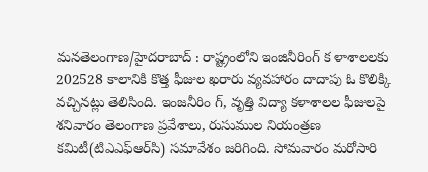మనతెలంగాణ/హైదరాబాద్ : రాష్ట్రంలోని ఇంజినీరింగ్ క ళాశాలలకు 202528 కాలానికి కొత్త ఫీజుల ఖరారు వ్యవహారం దాదాపు ఓ కొలిక్కి వచ్చినట్లు తెలిసింది. ఇంజనీరిం గ్, వృత్తి విద్యా కళాశాలల ఫీజులపై శనివారం తెలంగాణ ప్రవేశాలు, రుసుముల నియంత్రణ కమిటీ(టిఎఎఫ్‌ఆర్‌సి) సమావేశం జరిగింది. సోమవారం మరోసారి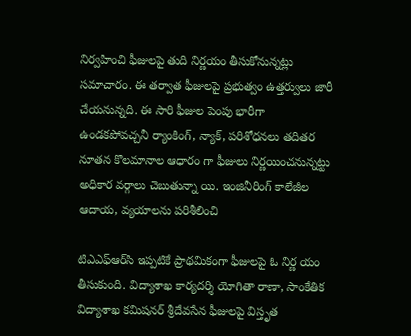నిర్వహించి ఫీజులపై తుది నిర్ణయం తీసుకోనున్నట్లు సమాచారం. ఈ తర్వాత ఫీజులపై ప్రభుత్వం ఉత్తర్వులు జారీ చేయనున్నది. ఈ సారి ఫీజుల పెంపు భారీగా ఉండకపోవచ్చనీ ర్యాంకింగ్, న్యాక్, పరిశోధనలు తదితర నూతన కొలమానాల ఆధారం గా ఫీజులు నిర్ణయించనున్నట్టు అధికార వర్గాలు చెబుతున్నా యి. ఇంజినీరింగ్ కాలేజీల ఆదాయ, వ్యయాలను పరిశీలించి

టిఎఎఫ్‌ఆర్‌సి ఇప్పటికే ప్రాథమికంగా ఫీజులపై ఓ నిర్ణ యం తీసుకుంది. విద్యాశాఖ కార్యదర్శి యోగితా రాణా, సాంకేతిక విద్యాశాఖ కమిషనర్ శ్రీదేవసేన ఫీజులపై విస్తృత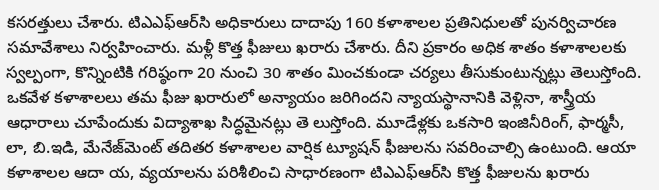కసరత్తులు చేశారు. టిఎఎఫ్‌ఆర్‌సి అధికారులు దాదాపు 160 కళాశాలల ప్రతినిధులతో పునర్విచారణ సమావేశాలు నిర్వహించారు. మళ్లీ కొత్త ఫీజులు ఖరారు చేశారు. దీని ప్రకారం అధిక శాతం కళాశాలలకు స్వల్పంగా, కొన్నింటికి గరిష్ఠంగా 20 నుంచి 30 శాతం మించకుండా చర్యలు తీసుకుంటున్నట్లు తెలుస్తోంది. ఒకవేళ కళాశాలలు తమ ఫీజు ఖరారులో అన్యాయం జరిగిందని న్యాయస్థానానికి వెళ్లినా, శాస్త్రీయ ఆధారాలు చూపేందుకు విద్యాశాఖ సిద్ధమైనట్లు తె లుస్తోంది. మూడేళ్లకు ఒకసారి ఇంజినీరింగ్, ఫార్మసీ, లా, బి.ఇడి, మేనేజ్‌మెంట్ తదితర కళాశాలల వార్షిక ట్యూషన్ ఫీజులను సవరించాల్సి ఉంటుంది. ఆయా కళాశాలల ఆదా య, వ్యయాలను పరిశీలించి సాధారణంగా టిఎఎఫ్‌ఆర్‌సి కొత్త ఫీజులను ఖరారు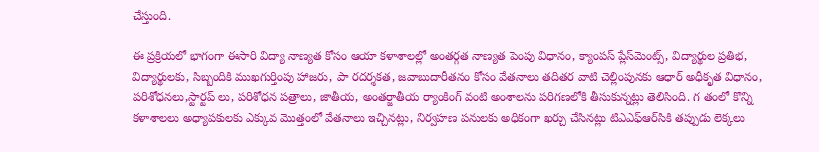చేస్తుంది.

ఈ ప్రక్రియలో భాగంగా ఈసారి విద్యా నాణ్యత కోసం ఆయా కళాశాలల్లో అంతర్గత నాణ్యత పెంపు విధానం, క్యాంపస్ ప్లేస్‌మెంట్స్, విద్యార్థుల ప్రతిభ, విద్యార్థులకు, సిబ్బందికి ముఖగుర్తింపు హాజరు, పా రదర్శకత, జవాబుదారీతనం కోసం వేతనాలు తదితర వాటి చెల్లింపునకు ఆధార్ అధీకృత విధానం, పరిశోధనలు,స్టార్టప్ లు, పరిశోధన పత్రాలు, జాతీయ, అంతర్జాతీయ ర్యాంకింగ్ వంటి అంశాలను పరిగణలోకి తీసుకున్నట్లు తెలిసింది. గ తంలో కొన్ని కళాశాలలు అధ్యాపకులకు ఎక్కువ మొత్తంలో వేతనాలు ఇచ్చినట్లు, నిర్వహణ పనులకు అధికంగా ఖర్చు చేసినట్లు టిఎఎఫ్‌ఆర్‌సికి తప్పుడు లెక్కలు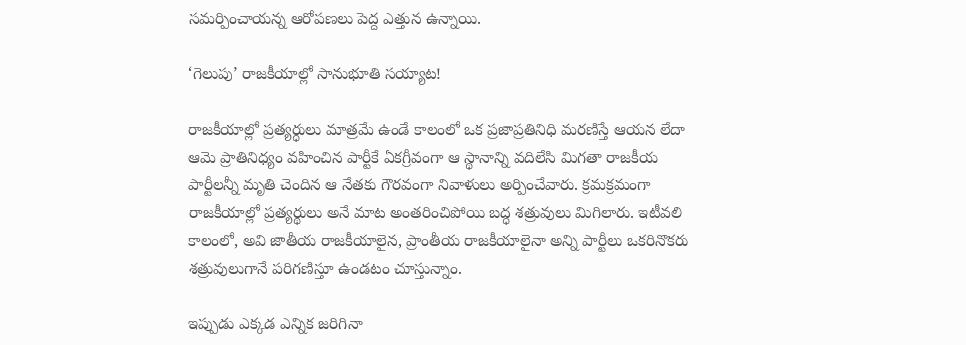సమర్పించాయన్న ఆరోపణలు పెద్ద ఎత్తున ఉన్నాయి.

‘గెలుపు’ రాజకీయాల్లో సానుభూతి సయ్యాట!

రాజకీయాల్లో ప్రత్యర్ధులు మాత్రమే ఉండే కాలంలో ఒక ప్రజాప్రతినిధి మరణిస్తే ఆయన లేదా ఆమె ప్రాతినిధ్యం వహించిన పార్టీకే ఏకగ్రీవంగా ఆ స్థానాన్ని వదిలేసి మిగతా రాజకీయ పార్టీలన్నీ మృతి చెందిన ఆ నేతకు గౌరవంగా నివాళులు అర్పించేవారు. క్రమక్రమంగా రాజకీయాల్లో ప్రత్యర్థులు అనే మాట అంతరించిపోయి బద్ధ శత్రువులు మిగిలారు. ఇటీవలి కాలంలో, అవి జాతీయ రాజకీయాలైన, ప్రాంతీయ రాజకీయాలైనా అన్ని పార్టీలు ఒకరినొకరు శత్రువులుగానే పరిగణిస్తూ ఉండటం చూస్తున్నాం.

ఇప్పుడు ఎక్కడ ఎన్నిక జరిగినా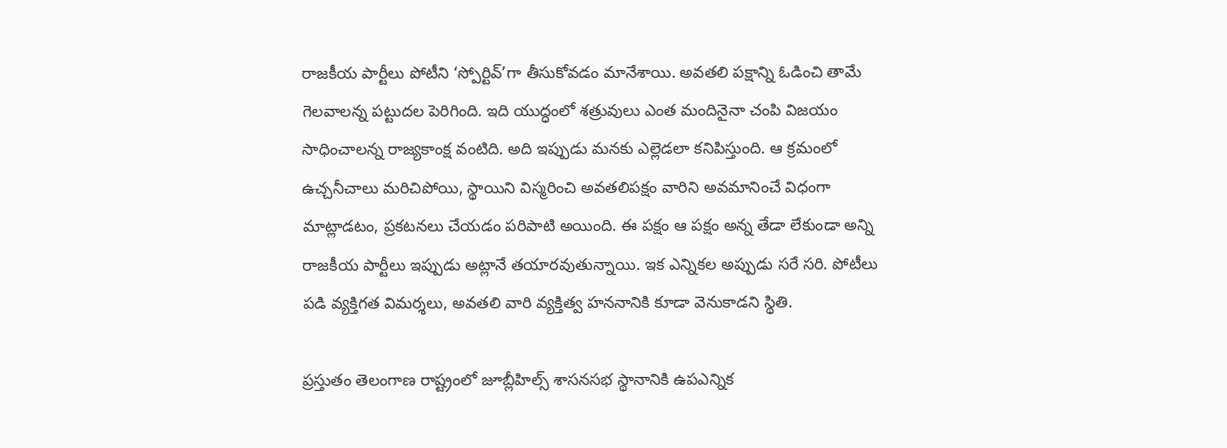రాజకీయ పార్టీలు పోటీని ‘స్పోర్టివ్’గా తీసుకోవడం మానేశాయి. అవతలి పక్షాన్ని ఓడించి తామే గెలవాలన్న పట్టుదల పెరిగింది. ఇది యుద్ధంలో శత్రువులు ఎంత మందినైనా చంపి విజయం సాధించాలన్న రాజ్యకాంక్ష వంటిది. అది ఇప్పుడు మనకు ఎల్లెడలా కనిపిస్తుంది. ఆ క్రమంలో ఉచ్చనీచాలు మరిచిపోయి, స్థాయిని విస్మరించి అవతలిపక్షం వారిని అవమానించే విధంగా మాట్లాడటం, ప్రకటనలు చేయడం పరిపాటి అయింది. ఈ పక్షం ఆ పక్షం అన్న తేడా లేకుండా అన్ని రాజకీయ పార్టీలు ఇప్పుడు అట్లానే తయారవుతున్నాయి. ఇక ఎన్నికల అప్పుడు సరే సరి. పోటీలు పడి వ్యక్తిగత విమర్శలు, అవతలి వారి వ్యక్తిత్వ హననానికి కూడా వెనుకాడని స్థితి.

ప్రస్తుతం తెలంగాణ రాష్ట్రంలో జూబ్లీహిల్స్ శాసనసభ స్థానానికి ఉపఎన్నిక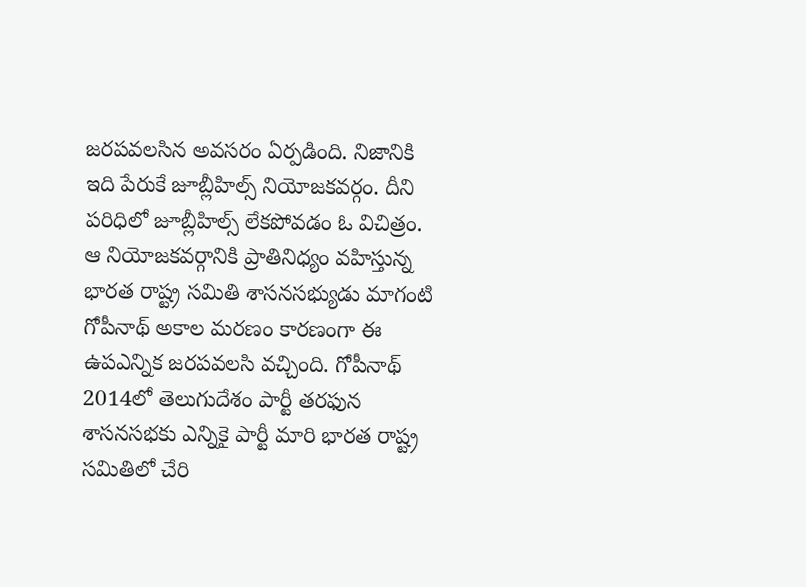జరపవలసిన అవసరం ఏర్పడింది. నిజానికి ఇది పేరుకే జూబ్లీహిల్స్ నియోజకవర్గం. దీని పరిధిలో జూబ్లీహిల్స్ లేకపోవడం ఓ విచిత్రం. ఆ నియోజకవర్గానికి ప్రాతినిధ్యం వహిస్తున్న భారత రాష్ట్ర సమితి శాసనసభ్యుడు మాగంటి గోపీనాథ్ అకాల మరణం కారణంగా ఈ ఉపఎన్నిక జరపవలసి వచ్చింది. గోపీనాథ్ 2014లో తెలుగుదేశం పార్టీ తరఫున శాసనసభకు ఎన్నికై పార్టీ మారి భారత రాష్ట్ర సమితిలో చేరి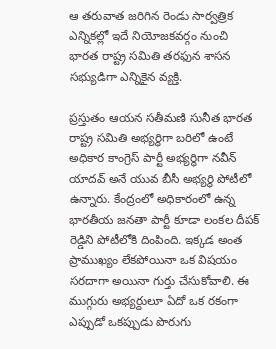ఆ తరువాత జరిగిన రెండు సార్వత్రిక ఎన్నికల్లో ఇదే నియోజకవర్గం నుంచి భారత రాష్ట్ర సమితి తరఫున శాసన సభ్యుడిగా ఎన్నికైన వ్యక్తి.

ప్రస్తుతం ఆయన సతీమణి సునీత భారత రాష్ట్ర సమితి అభ్యర్థిగా బరిలో ఉంటే అధికార కాంగ్రెస్ పార్టీ అభ్యర్థిగా నవీన్ యాదవ్ అనే యువ బీసీ అభ్యర్థి పోటీలో ఉన్నారు. కేంద్రంలో అధికారంలో ఉన్న భారతీయ జనతా పార్టీ కూడా లంకల దీపక్ రెడ్డిని పోటీలోకి దింపింది. ఇక్కడ అంత ప్రాముఖ్యం లేకపోయినా ఒక విషయం సరదాగా అయినా గుర్తు చేసుకోవాలి. ఈ ముగ్గురు అభ్యర్దులూ ఏదో ఒక రకంగా ఎప్పుడో ఒకప్పుడు పొరుగు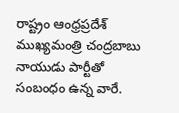రాష్ట్రం ఆంధ్రప్రదేశ్ ముఖ్యమంత్రి చంద్రబాబు నాయుడు పార్టీతో సంబంధం ఉన్న వారే.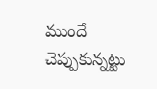ముందే చెప్పుకున్నట్టు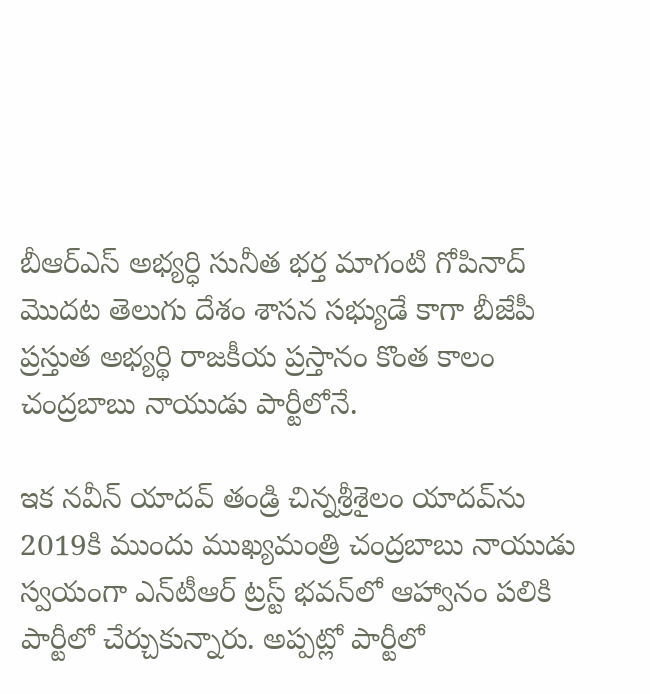బీఆర్‌ఎస్ అభ్యర్ధి సునీత భర్త మాగంటి గోపినాద్ మొదట తెలుగు దేశం శాసన సభ్యుడే కాగా బీజేపీ ప్రస్తుత అభ్యర్థి రాజకీయ ప్రస్తానం కొంత కాలం చంద్రబాబు నాయుడు పార్టీలోనే.

ఇక నవీన్ యాదవ్ తండ్రి చిన్నశ్రీశైలం యాదవ్‌ను 2019కి ముందు ముఖ్యమంత్రి చంద్రబాబు నాయుడు స్వయంగా ఎన్‌టీఆర్ ట్రస్ట్ భవన్‌లో ఆహ్వానం పలికి పార్టీలో చేర్చుకున్నారు. అప్పట్లో పార్టీలో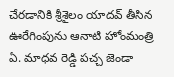చేరడానికి శ్రీశైలం యాదవ్ తీసిన ఊరేగింపును ఆనాటి హోంమంత్రి ఏ. మాధవ రెడ్డి పచ్చ జెండా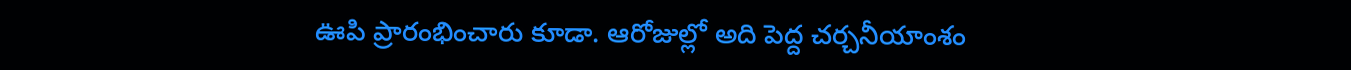ఊపి ప్రారంభించారు కూడా. ఆరోజుల్లో అది పెద్ద చర్చనీయాంశం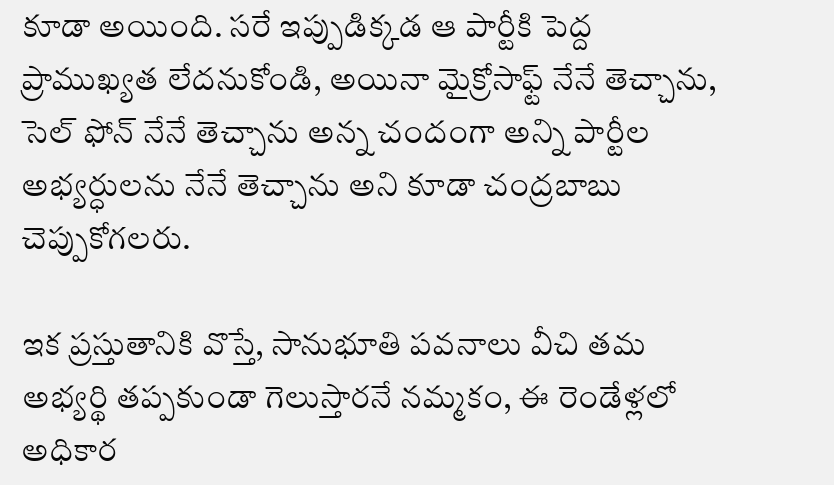కూడా అయింది. సరే ఇప్పుడిక్కడ ఆ పార్టీకి పెద్ద ప్రాముఖ్యత లేదనుకోండి, అయినా మైక్రోసాఫ్ట్ నేనే తెచ్చాను, సెల్ ఫోన్ నేనే తెచ్చాను అన్న చందంగా అన్ని పార్టీల అభ్యర్ధులను నేనే తెచ్చాను అని కూడా చంద్రబాబు చెప్పుకోగలరు.

ఇక ప్రస్తుతానికి వొస్తే, సానుభూతి పవనాలు వీచి తమ అభ్యర్థి తప్పకుండా గెలుస్తారనే నమ్మకం, ఈ రెండేళ్లలో అధికార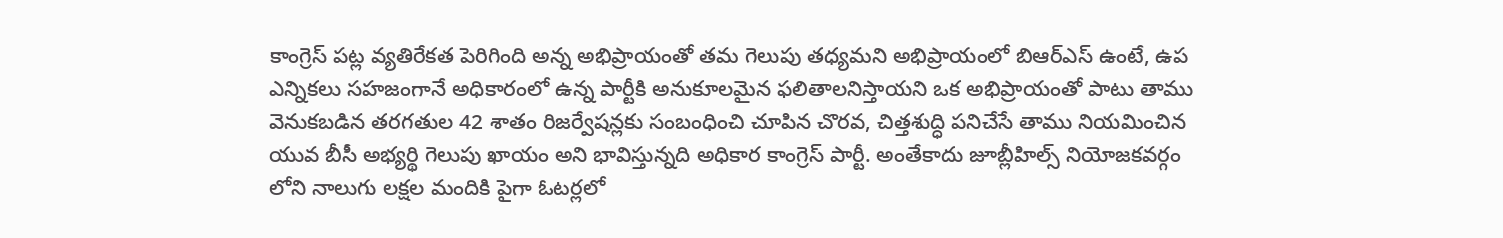కాంగ్రెస్ పట్ల వ్యతిరేకత పెరిగింది అన్న అభిప్రాయంతో తమ గెలుపు తధ్యమని అభిప్రాయంలో బిఆర్‌ఎస్ ఉంటే, ఉప ఎన్నికలు సహజంగానే అధికారంలో ఉన్న పార్టీకి అనుకూలమైన ఫలితాలనిస్తాయని ఒక అభిప్రాయంతో పాటు తాము వెనుకబడిన తరగతుల 42 శాతం రిజర్వేషన్లకు సంబంధించి చూపిన చొరవ, చిత్తశుద్ధి పనిచేసే తాము నియమించిన యువ బీసీ అభ్యర్థి గెలుపు ఖాయం అని భావిస్తున్నది అధికార కాంగ్రెస్ పార్టీ. అంతేకాదు జూబ్లీహిల్స్ నియోజకవర్గం లోని నాలుగు లక్షల మందికి పైగా ఓటర్లలో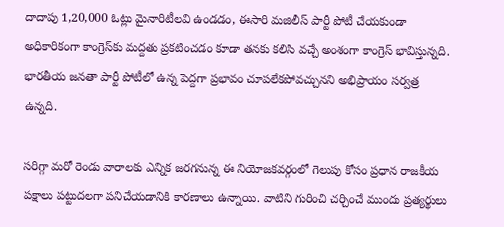దాదాపు 1,20,000 ఓట్లు మైనారిటీలవి ఉండడం, ఈసారి మజిలీస్ పార్టీ పోటీ చేయకుండా అధికారికంగా కాంగ్రెస్‌కు మద్దతు ప్రకటించడం కూడా తనకు కలిసి వచ్చే అంశంగా కాంగ్రెస్ భావిస్తున్నది. భారతీయ జనతా పార్టీ పోటీలో ఉన్న పెద్దగా ప్రభావం చూపలేకపోవచ్చునని అభిప్రాయం సర్వత్ర ఉన్నది.

సరిగ్గా మరో రెండు వారాలకు ఎన్నిక జరగనున్న ఈ నియోజకవర్గంలో గెలుపు కోసం ప్రధాన రాజకీయ పక్షాలు పట్టుదలగా పనిచేయడానికి కారణాలు ఉన్నాయి. వాటిని గురించి చర్చించే ముందు ప్రత్యర్థులు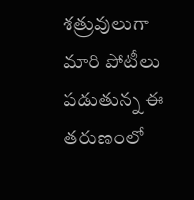శత్రువులుగా మారి పోటీలు పడుతున్న ఈ తరుణంలో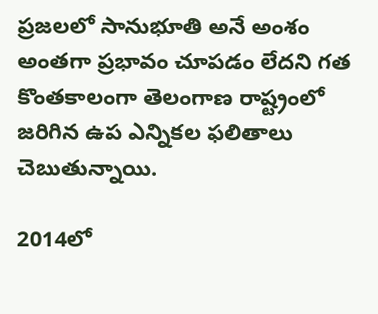ప్రజలలో సానుభూతి అనే అంశం అంతగా ప్రభావం చూపడం లేదని గత కొంతకాలంగా తెలంగాణ రాష్ట్రంలో జరిగిన ఉప ఎన్నికల ఫలితాలు చెబుతున్నాయి.

2014లో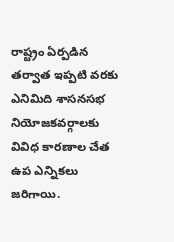రాష్ట్రం ఏర్పడిన తర్వాత ఇప్పటి వరకు ఎనిమిది శాసనసభ నియోజకవర్గాలకు వివిధ కారణాల చేత ఉప ఎన్నికలు జరిగాయి.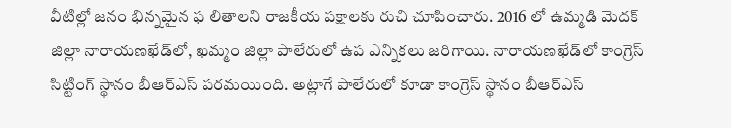వీటిల్లో జనం భిన్నమైన ఫ లితాలని రాజకీయ పక్షాలకు రుచి చూపించారు. 2016 లో ఉమ్మడి మెదక్ జిల్లా నారాయణఖేడ్‌లో, ఖమ్మం జిల్లా పాలేరులో ఉప ఎన్నికలు జరిగాయి. నారాయణఖేడ్‌లో కాంగ్రెస్ సిట్టింగ్ స్థానం బీఆర్‌ఎస్ పరమయింది. అట్లాగే పాలేరులో కూడా కాంగ్రెస్ స్థానం బీఆర్‌ఎస్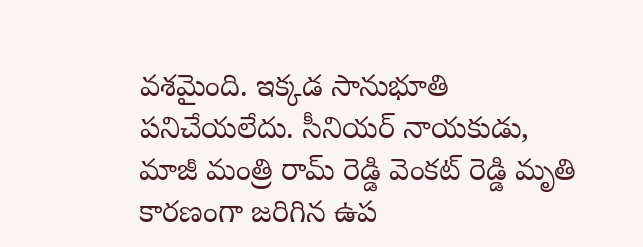వశమైంది. ఇక్కడ సానుభూతి పనిచేయలేదు. సీనియర్ నాయకుడు, మాజీ మంత్రి రామ్ రెడ్డి వెంకట్ రెడ్డి మృతి కారణంగా జరిగిన ఉప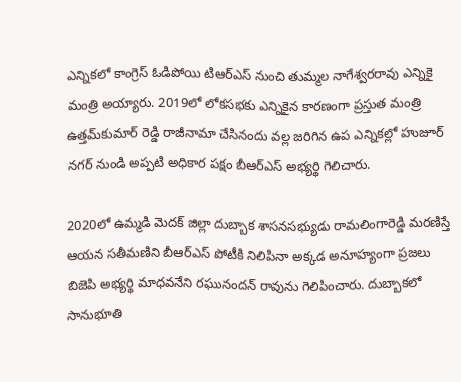ఎన్నికలో కాంగ్రెస్ ఓడిపోయి టిఆర్‌ఎస్ నుంచి తుమ్మల నాగేశ్వరరావు ఎన్నికై మంత్రి అయ్యారు. 2019లో లోకసభకు ఎన్నికైన కారణంగా ప్రస్తుత మంత్రి ఉత్తమ్‌కుమార్ రెడ్డి రాజీనామా చేసినందు వల్ల జరిగిన ఉప ఎన్నికల్లో హుజూర్ నగర్ నుండి అప్పటి అధికార పక్షం బీఆర్‌ఎస్ అభ్యర్థి గెలిచారు.

2020లో ఉమ్మడి మెదక్ జిల్లా దుబ్బాక శాసనసభ్యుడు రామలింగారెడ్డి మరణిస్తే ఆయన సతీమణిని బీఆర్‌ఎస్ పోటీకి నిలిపినా అక్కడ అనూహ్యంగా ప్రజలు బిజెపి అభ్యర్థి మాధవనేని రఘునందన్ రావును గెలిపించారు. దుబ్బాకలో సానుభూతి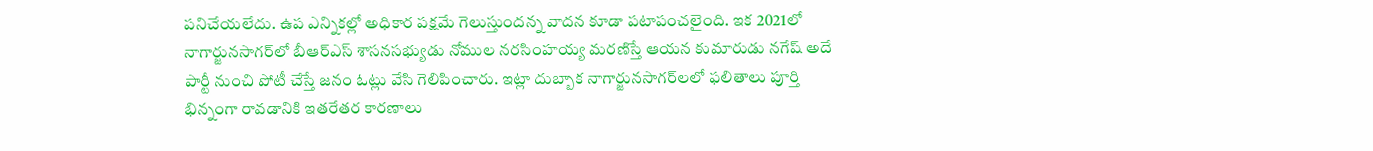పనిచేయలేదు. ఉప ఎన్నికల్లో అధికార పక్షమే గెలుస్తుందన్న వాదన కూడా పటాపంచలైంది. ఇక 2021లో నాగార్జునసాగర్‌లో బీఆర్‌ఎస్ శాసనసభ్యుడు నోముల నరసింహయ్య మరణిస్తే ఆయన కుమారుడు నగేష్ అదే పార్టీ నుంచి పోటీ చేస్తే జనం ఓట్లు వేసి గెలిపించారు. ఇట్లా దుబ్బాక నాగార్జునసాగర్‌లలో ఫలితాలు పూర్తి భిన్నంగా రావడానికి ఇతరేతర కారణాలు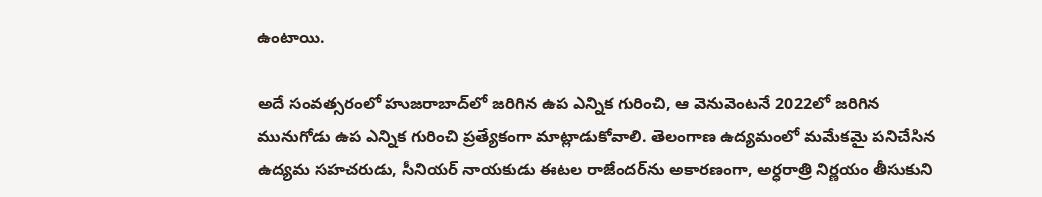ఉంటాయి.

అదే సంవత్సరంలో హుజరాబాద్‌లో జరిగిన ఉప ఎన్నిక గురించి, ఆ వెనువెంటనే 2022లో జరిగిన మునుగోడు ఉప ఎన్నిక గురించి ప్రత్యేకంగా మాట్లాడుకోవాలి. తెలంగాణ ఉద్యమంలో మమేకమై పనిచేసిన ఉద్యమ సహచరుడు, సీనియర్ నాయకుడు ఈటల రాజేందర్‌ను అకారణంగా, అర్ధరాత్రి నిర్ణయం తీసుకుని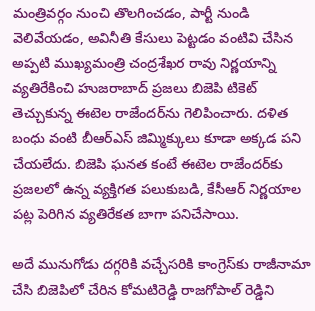మంత్రివర్గం నుంచి తొలగించడం, పార్టీ నుండి వెలివేయడం, అవినీతి కేసులు పెట్టడం వంటివి చేసిన అప్పటి ముఖ్యమంత్రి చంద్రశేఖర రావు నిర్ణయాన్ని వ్యతిరేకించి హుజరాబాద్ ప్రజలు బిజెపి టికెట్ తెచ్చుకున్న ఈటెల రాజేందర్‌ను గెలిపించారు. దళిత బంధు వంటి బీఆర్‌ఎస్ జిమ్మిక్కులు కూడా అక్కడ పని చేయలేదు. బిజెపి ఘనత కంటే ఈటెల రాజేందర్‌కు ప్రజలలో ఉన్న వ్యక్తిగత పలుకుబడి, కేసీఆర్ నిర్ణయాల పట్ల పెరిగిన వ్యతిరేకత బాగా పనిచేసాయి.

అదే మునుగోడు దగ్గరికి వచ్చేసరికి కాంగ్రెస్‌కు రాజీనామా చేసి బిజెపిలో చేరిన కోమటిరెడ్డి రాజగోపాల్ రెడ్డిని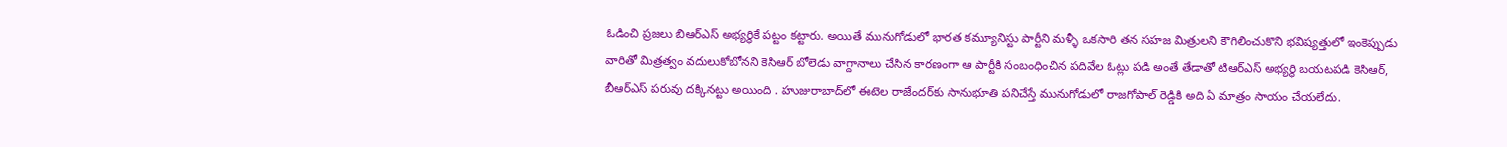ఓడించి ప్రజలు బిఆర్‌ఎస్ అభ్యర్థికే పట్టం కట్టారు. అయితే మునుగోడులో భారత కమ్యూనిస్టు పార్టీని మళ్ళీ ఒకసారి తన సహజ మిత్రులని కౌగిలించుకొని భవిష్యత్తులో ఇంకెప్పుడు వారితో మిత్రత్వం వదులుకోబోనని కెసిఆర్ బోలెడు వాగ్దానాలు చేసిన కారణంగా ఆ పార్టీకి సంబంధించిన పదివేల ఓట్లు పడి అంతే తేడాతో టిఆర్‌ఎస్ అభ్యర్థి బయటపడి కెసిఆర్, బీఆర్‌ఎస్ పరువు దక్కినట్టు అయింది . హుజురాబాద్‌లో ఈటెల రాజేందర్‌కు సానుభూతి పనిచేస్తే మునుగోడులో రాజగోపాల్ రెడ్డికి అది ఏ మాత్రం సాయం చేయలేదు.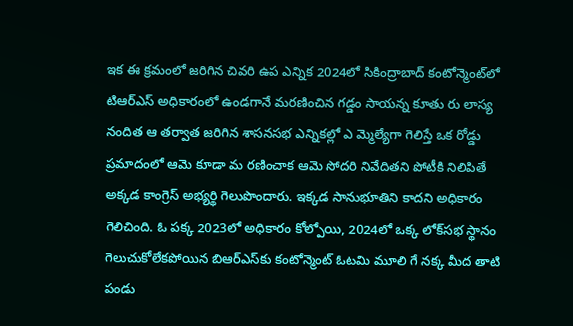ఇక ఈ క్రమంలో జరిగిన చివరి ఉప ఎన్నిక 2024లో సికింద్రాబాద్ కంటోన్మెంట్‌లో టిఆర్‌ఎస్ అధికారంలో ఉండగానే మరణించిన గడ్డం సాయన్న కూతు రు లాస్య నందిత ఆ తర్వాత జరిగిన శాసనసభ ఎన్నికల్లో ఎ మ్మెల్యేగా గెలిస్తే ఒక రోడ్డు ప్రమాదంలో ఆమె కూడా మ రణించాక ఆమె సోదరి నివేదితని పోటీకి నిలిపితే అక్కడ కాంగ్రెస్ అభ్యర్థి గెలుపొందారు. ఇక్కడ సానుభూతిని కాదని అధికారం గెలిచింది. ఓ పక్క 2023లో అధికారం కోల్పోయి, 2024లో ఒక్క లోక్‌సభ స్థానం గెలుచుకోలేకపోయిన బిఆర్‌ఎస్‌కు కంటోన్మెంట్ ఓటమి మూలి గే నక్క మీద తాటి పండు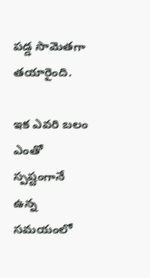పడ్డ సామెతగా తయారైంది.

ఇక ఎవరి బలం ఎంతో స్పష్టంగానే ఉన్న సమయంలో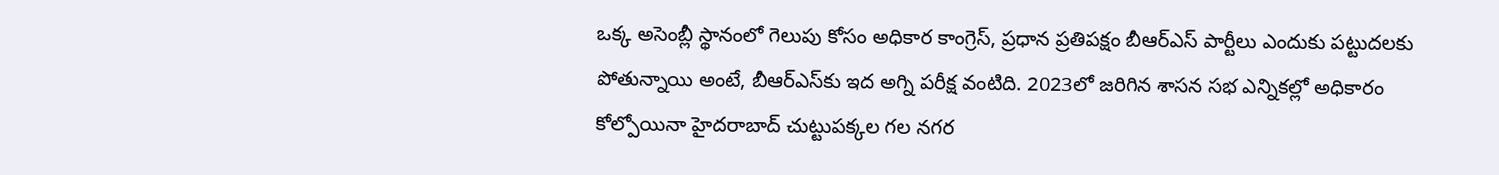ఒక్క అసెంబ్లీ స్థానంలో గెలుపు కోసం అధికార కాంగ్రెస్, ప్రధాన ప్రతిపక్షం బీఆర్‌ఎస్ పార్టీలు ఎందుకు పట్టుదలకు పోతున్నాయి అంటే, బీఆర్‌ఎస్‌కు ఇద అగ్ని పరీక్ష వంటిది. 2023లో జరిగిన శాసన సభ ఎన్నికల్లో అధికారం కోల్పోయినా హైదరాబాద్ చుట్టుపక్కల గల నగర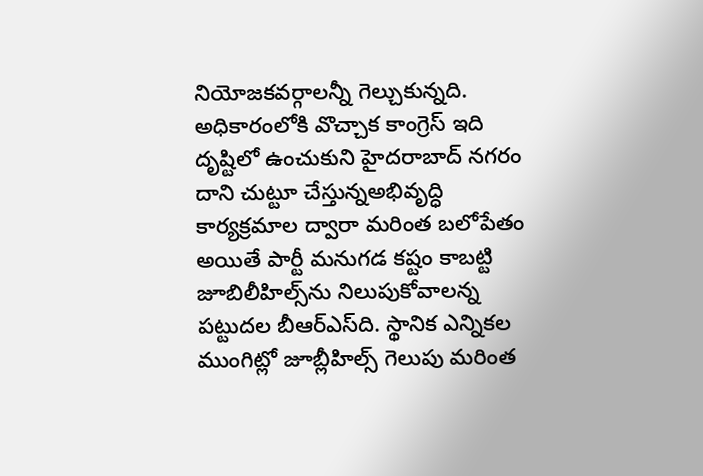నియోజకవర్గాలన్నీ గెల్చుకున్నది. అధికారంలోకి వొచ్చాక కాంగ్రెస్ ఇది దృష్టిలో ఉంచుకుని హైదరాబాద్ నగరం దాని చుట్టూ చేస్తున్నఅభివృద్ధి కార్యక్రమాల ద్వారా మరింత బలోపేతం అయితే పార్టీ మనుగడ కష్టం కాబట్టి జూబిలీహిల్స్‌ను నిలుపుకోవాలన్న పట్టుదల బీఆర్‌ఎస్‌ది. స్థానిక ఎన్నికల ముంగిట్లో జూబ్లీహిల్స్ గెలుపు మరింత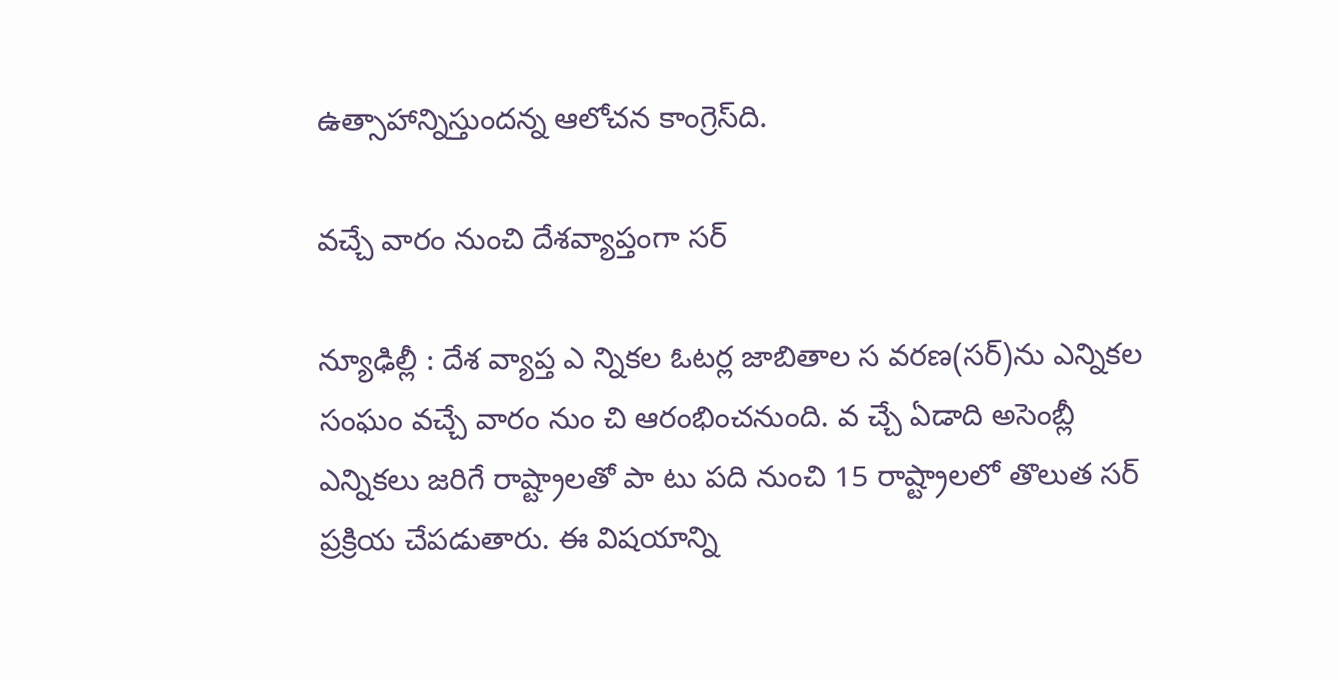ఉత్సాహాన్నిస్తుందన్న ఆలోచన కాంగ్రెస్‌ది.

వచ్చే వారం నుంచి దేశవ్యాప్తంగా సర్

న్యూఢిల్లీ : దేశ వ్యాప్త ఎ న్నికల ఓటర్ల జాబితాల స వరణ(సర్)ను ఎన్నికల సంఘం వచ్చే వారం నుం చి ఆరంభించనుంది. వ చ్చే ఏడాది అసెంబ్లీ ఎన్నికలు జరిగే రాష్ట్రాలతో పా టు పది నుంచి 15 రాష్ట్రాలలో తొలుత సర్ ప్రక్రియ చేపడుతారు. ఈ విషయాన్ని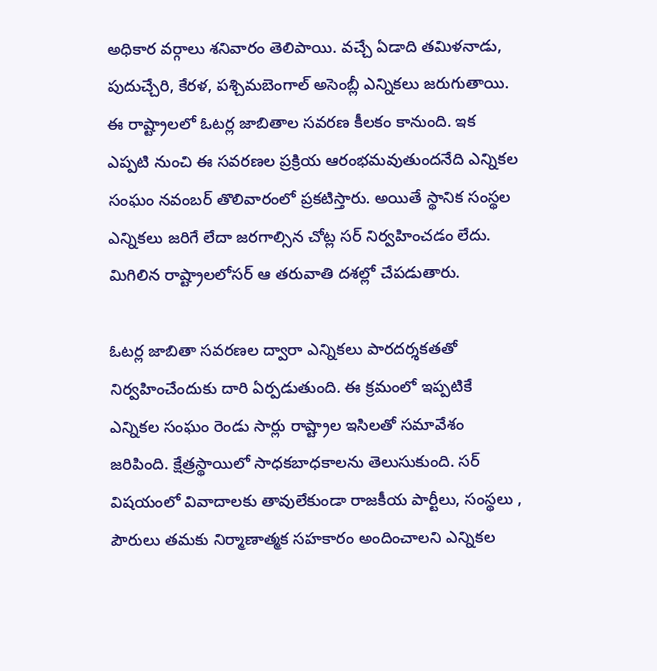అధికార వర్గాలు శనివారం తెలిపాయి. వచ్చే ఏడాది తమిళనాడు, పుదుచ్చేరి, కేరళ, పశ్చిమబెంగాల్ అసెంబ్లీ ఎన్నికలు జరుగుతాయి. ఈ రాష్ట్రాలలో ఓటర్ల జాబితాల సవరణ కీలకం కానుంది. ఇక ఎప్పటి నుంచి ఈ సవరణల ప్రక్రియ ఆరంభమవుతుందనేది ఎన్నికల సంఘం నవంబర్ తొలివారంలో ప్రకటిస్తారు. అయితే స్థానిక సంస్థల ఎన్నికలు జరిగే లేదా జరగాల్సిన చోట్ల సర్ నిర్వహించడం లేదు. మిగిలిన రాష్ట్రాలలోసర్ ఆ తరువాతి దశల్లో చేపడుతారు.

ఓటర్ల జాబితా సవరణల ద్వారా ఎన్నికలు పారదర్శకతతో నిర్వహించేందుకు దారి ఏర్పడుతుంది. ఈ క్రమంలో ఇప్పటికే ఎన్నికల సంఘం రెండు సార్లు రాష్ట్రాల ఇసిలతో సమావేశం జరిపింది. క్షేత్రస్థాయిలో సాధకబాధకాలను తెలుసుకుంది. సర్ విషయంలో వివాదాలకు తావులేకుండా రాజకీయ పార్టీలు, సంస్థలు , పౌరులు తమకు నిర్మాణాత్మక సహకారం అందించాలని ఎన్నికల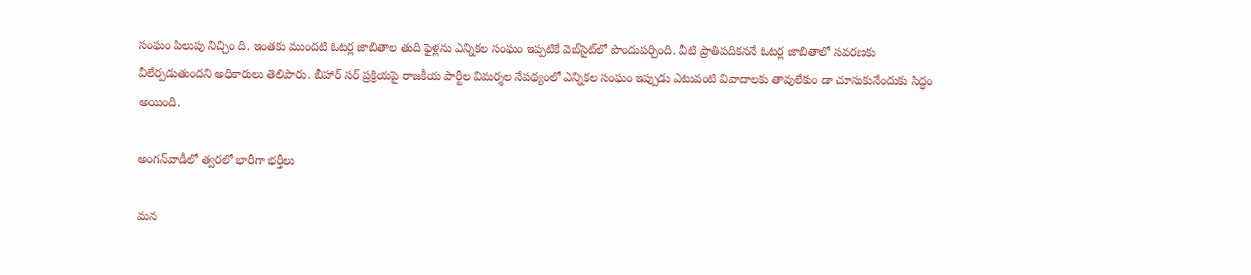సంఘం పిలుపు నిచ్చిం ది. ఇంతకు ముందటి ఓటర్ల జాబితాల తుది ఫైళ్లను ఎన్నికల సంఘం ఇప్పటికే వెబ్‌సైట్‌లో పొందుపర్చింది. వీటి ప్రాతిపదికననే ఓటర్ల జాబితాలో సవరణకు వీలేర్పడుతుందని అధికారులు తెలిపారు. బీహార్ సర్ ప్రక్రియపై రాజకీయ పార్టీల విమర్శల నేపథ్యంలో ఎన్నికల సంఘం ఇప్పుడు ఎటువంటి వివాదాలకు తావులేకుం డా చూసుకునేందుకు సిద్ధం అయింది.

అంగన్‌వాడీలో త్వరలో భారీగా భర్తీలు

మన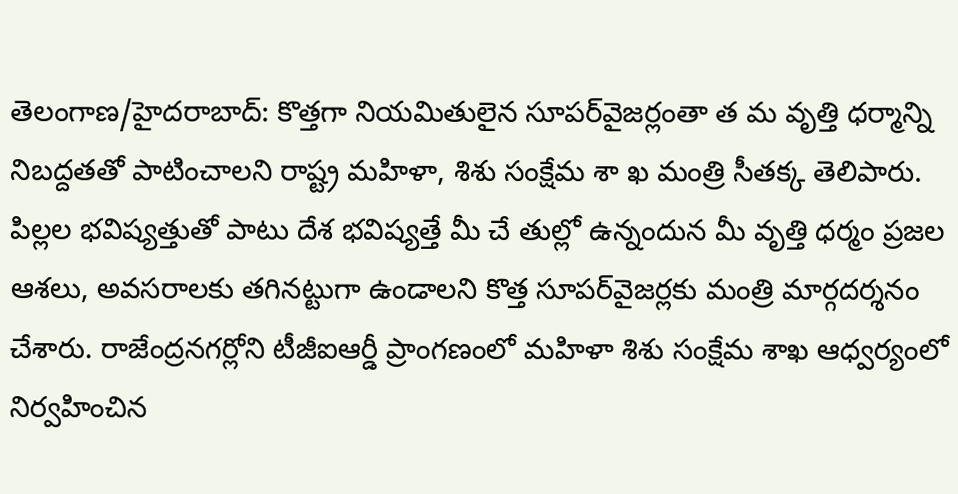తెలంగాణ/హైదరాబాద్: కొత్తగా నియమితులైన సూపర్‌వైజర్లంతా త మ వృత్తి ధర్మాన్ని నిబద్దతతో పాటించాలని రాష్ట్ర మహిళా, శిశు సంక్షేమ శా ఖ మంత్రి సీతక్క తెలిపారు. పిల్లల భవిష్యత్తుతో పాటు దేశ భవిష్యత్తే మీ చే తుల్లో ఉన్నందున మీ వృత్తి ధర్మం ప్రజల ఆశలు, అవసరాలకు తగినట్టుగా ఉండాలని కొత్త సూపర్‌వైజర్లకు మంత్రి మార్గదర్శనం చేశారు. రాజేంద్రనగర్లోని టీజీఐఆర్డీ ప్రాంగణంలో మహిళా శిశు సంక్షేమ శాఖ ఆధ్వర్యంలో నిర్వహించిన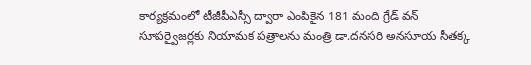కార్యక్రమంలో టీజీపీఎస్సీ ద్వారా ఎంపికైన 181 మంది గ్రేడ్ వన్ సూపర్వైజర్లకు నియామక పత్రాలను మంత్రి డా.దనసరి అనసూయ సీతక్క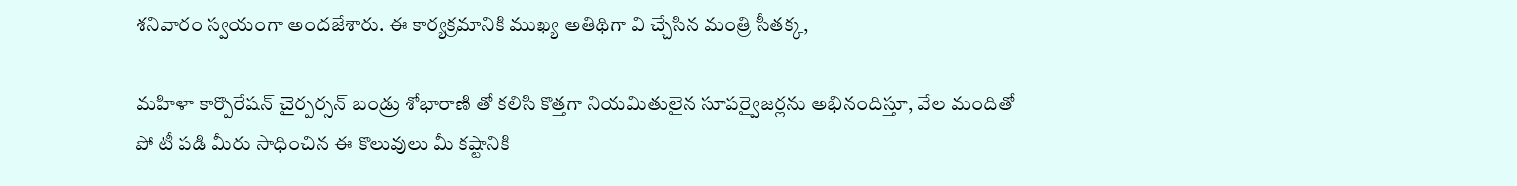శనివారం స్వయంగా అందజేశారు. ఈ కార్యక్రమానికి ముఖ్య అతిథిగా వి చ్చేసిన మంత్రి సీతక్క,

మహిళా కార్పొరేషన్ చైర్పర్సన్ బండ్రు శోభారాణి తో కలిసి కొత్తగా నియమితులైన సూపర్వైజర్లను అభినందిస్తూ, వేల మందితో పో టీ పడి మీరు సాధించిన ఈ కొలువులు మీ కష్టానికి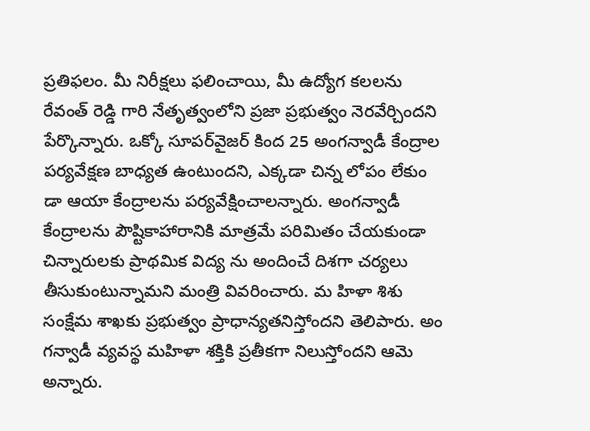ప్రతిఫలం. మీ నిరీక్షలు ఫలించాయి, మీ ఉద్యోగ కలలను రేవంత్ రెడ్డి గారి నేతృత్వంలోని ప్రజా ప్రభుత్వం నెరవేర్చిందని పేర్కొన్నారు. ఒక్కో సూపర్‌వైజర్ కింద 25 అంగన్వాడీ కేంద్రాల పర్యవేక్షణ బాధ్యత ఉంటుందని, ఎక్కడా చిన్న లోపం లేకుం డా ఆయా కేంద్రాలను పర్యవేక్షించాలన్నారు. అంగన్వాడీ కేంద్రాలను పౌష్టికాహారానికి మాత్రమే పరిమితం చేయకుండా చిన్నారులకు ప్రాథమిక విద్య ను అందించే దిశగా చర్యలు తీసుకుంటున్నామని మంత్రి వివరించారు. మ హిళా శిశు సంక్షేమ శాఖకు ప్రభుత్వం ప్రాధాన్యతనిస్తోందని తెలిపారు. అం గన్వాడీ వ్యవస్థ మహిళా శక్తికి ప్రతీకగా నిలుస్తోందని ఆమె అన్నారు.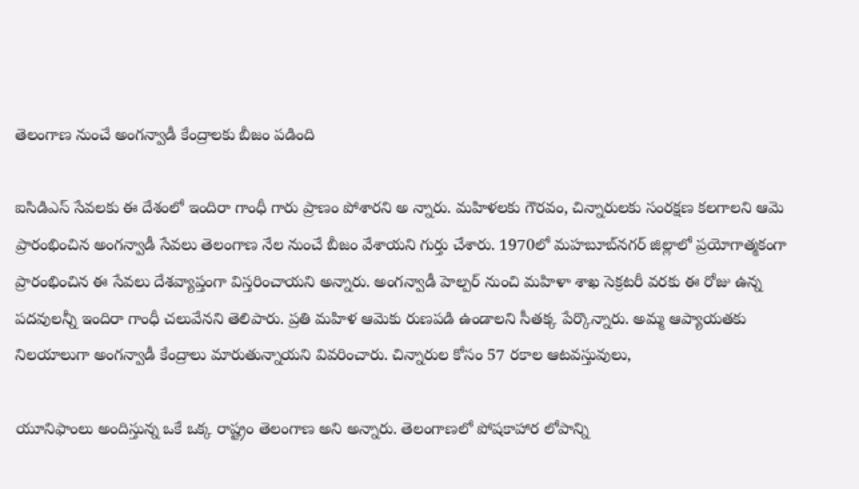తెలంగాణ నుంచే అంగన్వాడీ కేంద్రాలకు బీజం పడింది

ఐసిడిఎస్ సేవలకు ఈ దేశంలో ఇందిరా గాంధీ గారు ప్రాణం పోశారని అ న్నారు. మహిళలకు గౌరవం, చిన్నారులకు సంరక్షణ కలగాలని ఆమె ప్రారంభించిన అంగన్వాడీ సేవలు తెలంగాణ నేల నుంచే బీజం వేశాయని గుర్తు చేశారు. 1970లో మహబూబ్‌నగర్ జిల్లాలో ప్రయోగాత్మకంగా ప్రారంభించిన ఈ సేవలు దేశవ్యాప్తంగా విస్తరించాయని అన్నారు. అంగన్వాడీ హెల్పర్ నుంచి మహిళా శాఖ సెక్రటరీ వరకు ఈ రోజు ఉన్న పదవులన్నీ ఇందిరా గాంధీ చలువేనని తెలిపారు. ప్రతి మహిళ ఆమెకు రుణపడి ఉండాలని సీతక్క పేర్కొన్నారు. అమ్మ ఆప్యాయతకు నిలయాలుగా అంగన్వాడీ కేంద్రాలు మారుతున్నాయని వివరించారు. చిన్నారుల కోసం 57 రకాల ఆటవస్తువులు,

యూనిఫాంలు అందిస్తున్న ఒకే ఒక్క రాష్ట్రం తెలంగాణ అని అన్నారు. తెలంగాణలో పోషకాహార లోపాన్ని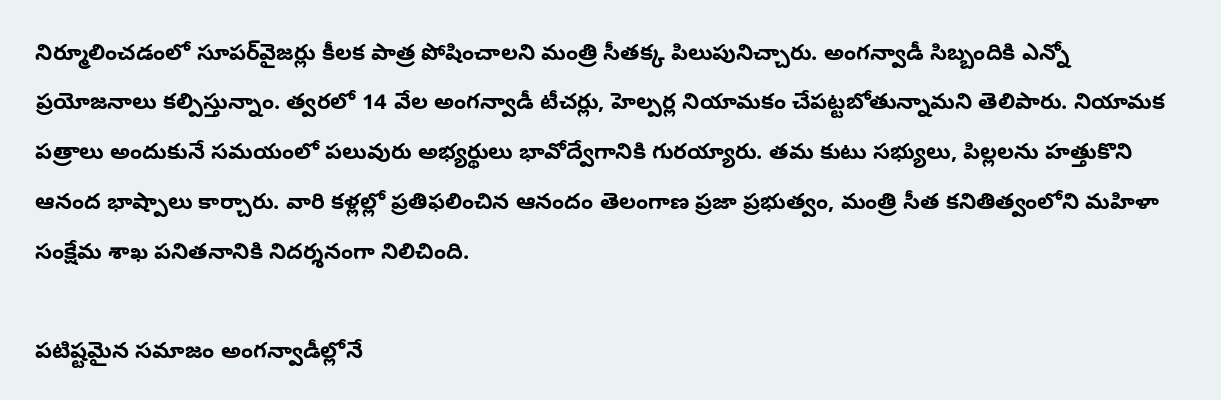నిర్మూలించడంలో సూపర్‌వైజర్లు కీలక పాత్ర పోషించాలని మంత్రి సీతక్క పిలుపునిచ్చారు. అంగన్వాడీ సిబ్బందికి ఎన్నో ప్రయోజనాలు కల్పిస్తున్నాం. త్వరలో 14 వేల అంగన్వాడీ టీచర్లు, హెల్పర్ల నియామకం చేపట్టబోతున్నామని తెలిపారు. నియామక పత్రాలు అందుకునే సమయంలో పలువురు అభ్యర్థులు భావోద్వేగానికి గురయ్యారు. తమ కుటు సభ్యులు, పిల్లలను హత్తుకొని ఆనంద భాష్పాలు కార్చారు. వారి కళ్లల్లో ప్రతిఫలించిన ఆనందం తెలంగాణ ప్రజా ప్రభుత్వం, మంత్రి సీత కనితిత్వంలోని మహిళా సంక్షేమ శాఖ పనితనానికి నిదర్శనంగా నిలిచింది.

పటిష్టమైన సమాజం అంగన్వాడీల్లోనే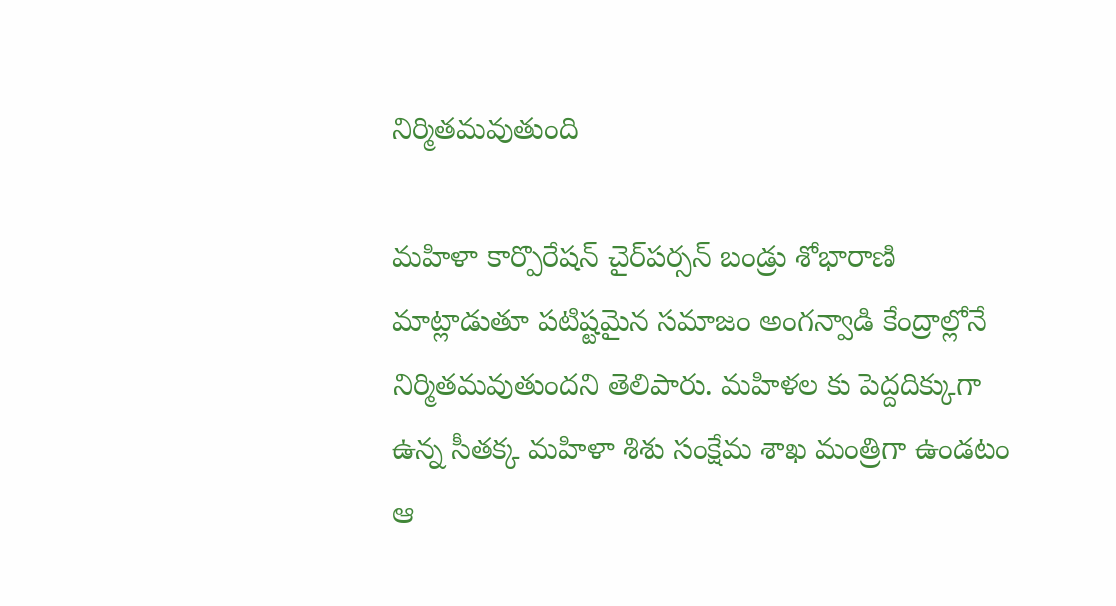నిర్మితమవుతుంది

మహిళా కార్పొరేషన్ చైర్‌పర్సన్ బండ్రు శోభారాణి మాట్లాడుతూ పటిష్టమైన సమాజం అంగన్వాడి కేంద్రాల్లోనే నిర్మితమవుతుందని తెలిపారు. మహిళల కు పెద్దదిక్కుగా ఉన్న సీతక్క మహిళా శిశు సంక్షేమ శాఖ మంత్రిగా ఉండటం ఆ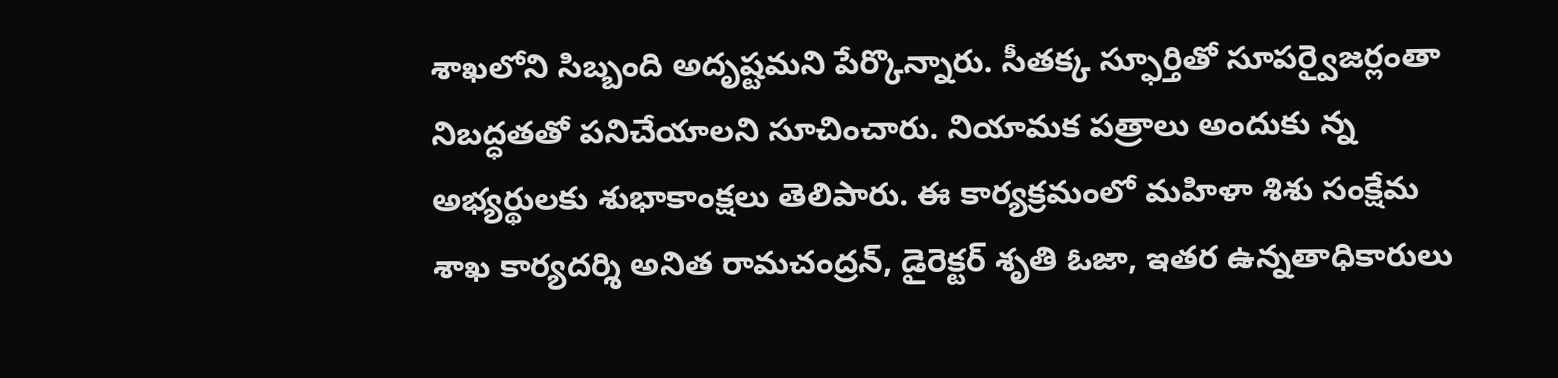శాఖలోని సిబ్బంది అదృష్టమని పేర్కొన్నారు. సీతక్క స్ఫూర్తితో సూపర్వైజర్లంతా నిబద్ధతతో పనిచేయాలని సూచించారు. నియామక పత్రాలు అందుకు న్న అభ్యర్థులకు శుభాకాంక్షలు తెలిపారు. ఈ కార్యక్రమంలో మహిళా శిశు సంక్షేమ శాఖ కార్యదర్శి అనిత రామచంద్రన్, డైరెక్టర్ శృతి ఓజా, ఇతర ఉన్నతాధికారులు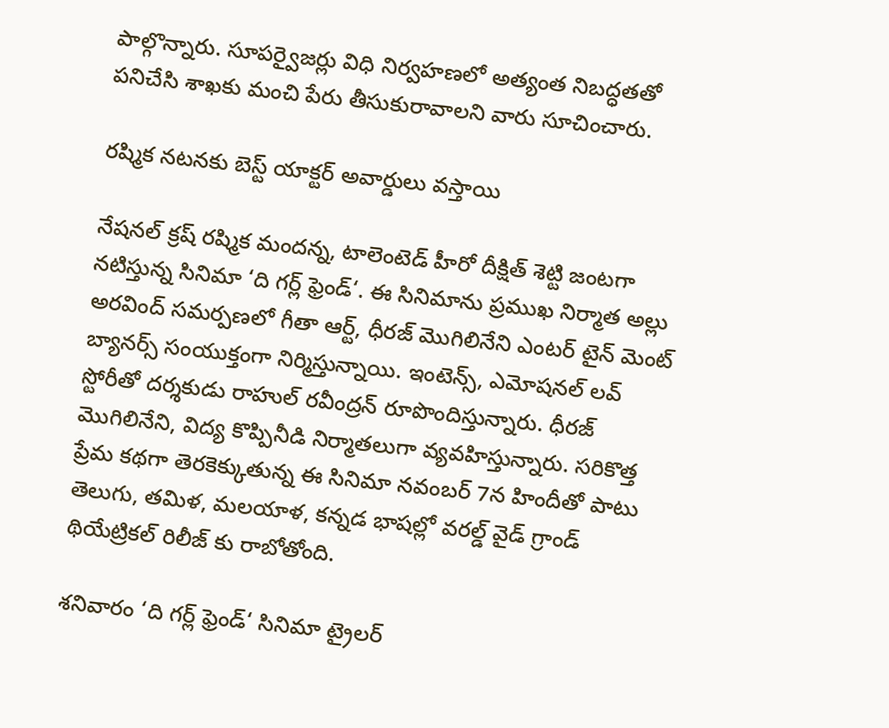పాల్గొన్నారు. సూపర్వైజర్లు విధి నిర్వహణలో అత్యంత నిబద్ధతతో పనిచేసి శాఖకు మంచి పేరు తీసుకురావాలని వారు సూచించారు.

రష్మిక నటనకు బెస్ట్ యాక్టర్ అవార్డులు వస్తాయి

నేషనల్ క్రష్ రష్మిక మందన్న, టాలెంటెడ్ హీరో దీక్షిత్ శెట్టి జంటగా నటిస్తున్న సినిమా ‘ది గర్ల్ ఫ్రెండ్‘. ఈ సినిమాను ప్రముఖ నిర్మాత అల్లు అరవింద్ సమర్పణలో గీతా ఆర్ట్, ధీరజ్ మొగిలినేని ఎంటర్ టైన్ మెంట్ బ్యానర్స్ సంయుక్తంగా నిర్మిస్తున్నాయి. ఇంటెన్స్, ఎమోషనల్ లవ్ స్టోరీతో దర్శకుడు రాహుల్ రవీంద్రన్ రూపొందిస్తున్నారు. ధీరజ్ మొగిలినేని, విద్య కొప్పినీడి నిర్మాతలుగా వ్యవహిస్తున్నారు. సరికొత్త ప్రేమ కథగా తెరకెక్కుతున్న ఈ సినిమా నవంబర్ 7న హిందీతో పాటు తెలుగు, తమిళ, మలయాళ, కన్నడ భాషల్లో వరల్డ్ వైడ్ గ్రాండ్ థియేట్రికల్ రిలీజ్ కు రాబోతోంది.

శనివారం ‘ది గర్ల్ ఫ్రెండ్‘ సినిమా ట్రైలర్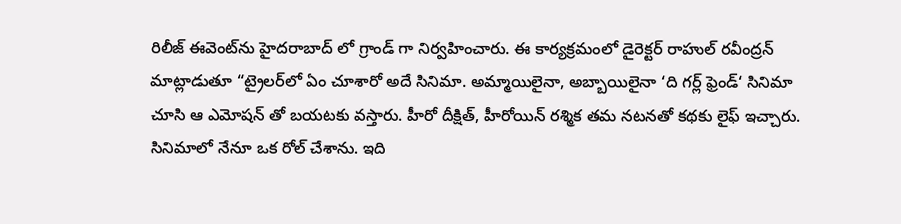రిలీజ్ ఈవెంట్‌ను హైదరాబాద్ లో గ్రాండ్ గా నిర్వహించారు. ఈ కార్యక్రమంలో డైరెక్టర్ రాహుల్ రవీంద్రన్ మాట్లాడుతూ “ట్రైలర్‌లో ఏం చూశారో అదే సినిమా. అమ్మాయిలైనా, అబ్బాయిలైనా ‘ది గర్ల్ ఫ్రెండ్‘ సినిమా చూసి ఆ ఎమోషన్ తో బయటకు వస్తారు. హీరో దీక్షిత్, హీరోయిన్ రశ్మిక తమ నటనతో కథకు లైఫ్ ఇచ్చారు. సినిమాలో నేనూ ఒక రోల్ చేశాను. ఇది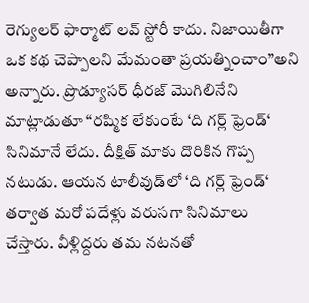రెగ్యులర్ ఫార్మాట్ లవ్ స్టోరీ కాదు. నిజాయితీగా ఒక కథ చెప్పాలని మేమంతా ప్రయత్నించాం”అని అన్నారు. ప్రొడ్యూసర్ ధీరజ్ మొగిలినేని మాట్లాడుతూ “రష్మిక లేకుంటే ‘ది గర్ల్ ఫ్రెండ్‘ సినిమానే లేదు. దీక్షిత్ మాకు దొరికిన గొప్ప నటుడు. ఆయన టాలీవుడ్‌లో ‘ది గర్ల్ ఫ్రెండ్‘ తర్వాత మరో పదేళ్లు వరుసగా సినిమాలు చేస్తారు. వీళ్లిద్దరు తమ నటనతో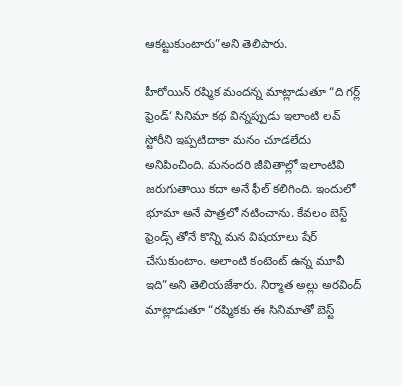ఆకట్టుకుంటారు”అని తెలిపారు.

హీరోయిన్ రష్మిక మందన్న మాట్లాడుతూ “ది గర్ల్ ఫ్రెండ్‘ సినిమా కథ విన్నప్పుడు ఇలాంటి లవ్ స్టోరీని ఇప్పటిదాకా మనం చూడలేదు అనిపించింది. మనందరి జీవితాల్లో ఇలాంటివి జరుగుతాయి కదా అనే ఫీల్ కలిగింది. ఇందులో భూమా అనే పాత్రలో నటించాను. కేవలం బెస్ట్ ఫ్రెండ్స్ తోనే కొన్ని మన విషయాలు షేర్ చేసుకుంటాం. అలాంటి కంటెంట్ ఉన్న మూవీ ఇది”అని తెలియజేశారు. నిర్మాత అల్లు అరవింద్ మాట్లాడుతూ “రష్మికకు ఈ సినిమాతో బెస్ట్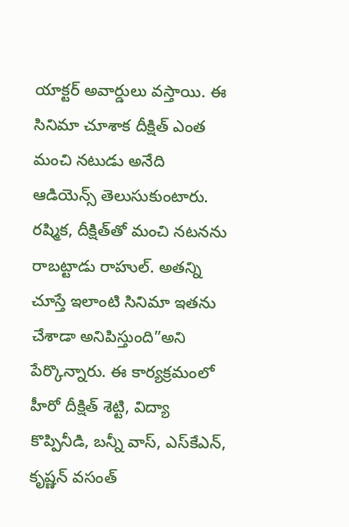యాక్టర్ అవార్డులు వస్తాయి. ఈ సినిమా చూశాక దీక్షిత్ ఎంత మంచి నటుడు అనేది ఆడియెన్స్ తెలుసుకుంటారు. రష్మిక, దీక్షిత్‌తో మంచి నటనను రాబట్టాడు రాహుల్. అతన్ని చూస్తే ఇలాంటి సినిమా ఇతను చేశాడా అనిపిస్తుంది”అని పేర్కొన్నారు. ఈ కార్యక్రమంలో హీరో దీక్షిత్ శెట్టి, విద్యా కొప్పినీడి, బన్నీ వాస్, ఎస్‌కేఎన్, కృష్ణన్ వసంత్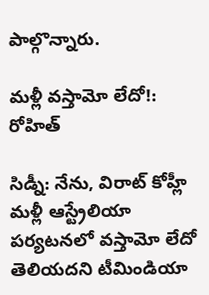పాల్గొన్నారు.

మళ్లీ వస్తామో లేదో!: రోహిత్

సిడ్నీ: నేను, విరాట్ కోహ్లీ మళ్లీ ఆస్ట్రేలియా పర్యటనలో వస్తామో లేదో తెలియదని టీమిండియా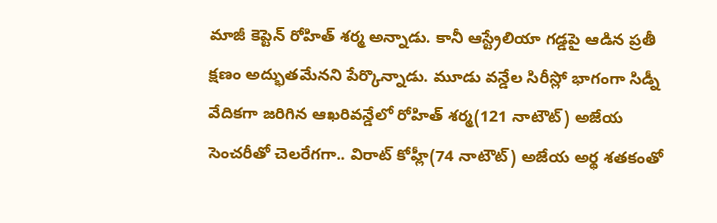మాజీ కెప్టెన్ రోహిత్ శర్మ అన్నాడు. కానీ ఆస్ట్రేలియా గడ్డపై ఆడిన ప్రతీ క్షణం అద్భుతమేనని పేర్కొన్నాడు. మూడు వన్డేల సిరీస్లో భాగంగా సిడ్నీ వేదికగా జరిగిన ఆఖరివన్డేలో రోహిత్ శర్మ(121 నాటౌట్) అజేయ సెంచరీతో చెలరేగగా.. విరాట్ కోహ్లీ(74 నాటౌట్) అజేయ అర్థ శతకంతో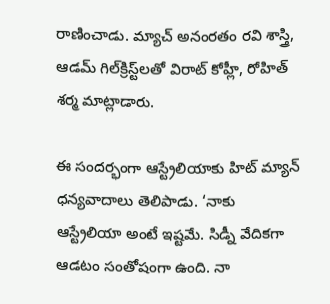రాణించాడు. మ్యాచ్ అనంరతం రవి శాస్త్రి, ఆడమ్ గిల్‌క్రిస్ట్‌లతో విరాట్ కోహ్లీ, రోహిత్ శర్మ మాట్లాడారు.

ఈ సందర్భంగా ఆస్ట్రేలియాకు హిట్ మ్యాన్ ధన్యవాదాలు తెలిపాడు. ‘నాకు ఆస్ట్రేలియా అంటే ఇష్టమే. సిడ్నీ వేదికగా ఆడటం సంతోషంగా ఉంది. నా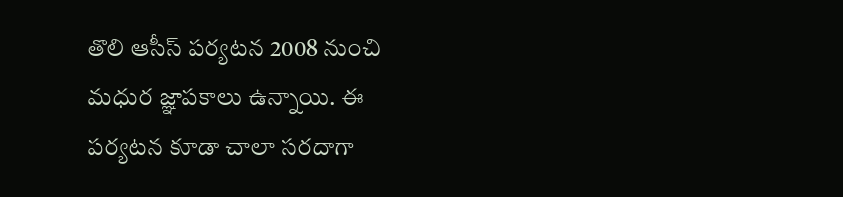తొలి ఆసీస్ పర్యటన 2008 నుంచి మధుర జ్ఞాపకాలు ఉన్నాయి. ఈ పర్యటన కూడా చాలా సరదాగా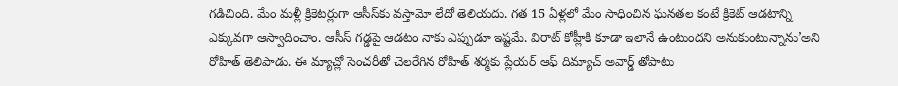గడిచింది. మేం మళ్లీ క్రికెటర్లుగా ఆసీస్‌కు వస్తామో లేదో తెలియదు. గత 15 ఏళ్లలో మేం సాధించిన ఘనతల కంటే క్రికెట్ ఆడటాన్ని ఎక్కువగా ఆస్వాదించాం. ఆసీస్ గడ్డపై ఆడటం నాకు ఎప్పుడూ ఇష్టమే. విరాట్ కోహ్లీకి కూడా ఇలానే ఉంటుందని అనుకుంటున్నాను’అని రోహిత్ తెలిపాడు. ఈ మ్యాచ్లో సెంచరీతో చెలరేగిన రోహిత్ శర్మకు ప్లేయర్ ఆఫ్ దిమ్యాచ్ అవార్డ్ తోపాటు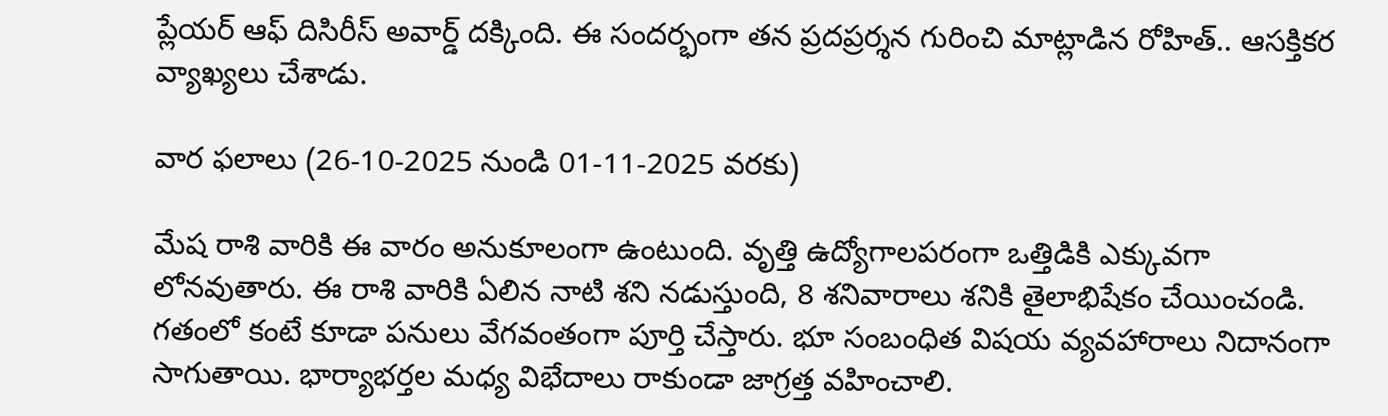ప్లేయర్ ఆఫ్ దిసిరీస్ అవార్డ్ దక్కింది. ఈ సందర్భంగా తన ప్రదప్రర్శన గురించి మాట్లాడిన రోహిత్.. ఆసక్తికర వ్యాఖ్యలు చేశాడు.

వార ఫలాలు (26-10-2025 నుండి 01-11-2025 వరకు)

మేష రాశి వారికి ఈ వారం అనుకూలంగా ఉంటుంది. వృత్తి ఉద్యోగాలపరంగా ఒత్తిడికి ఎక్కువగా లోనవుతారు. ఈ రాశి వారికి ఏలిన నాటి శని నడుస్తుంది, 8 శనివారాలు శనికి తైలాభిషేకం చేయించండి. గతంలో కంటే కూడా పనులు వేగవంతంగా పూర్తి చేస్తారు. భూ సంబంధిత విషయ వ్యవహారాలు నిదానంగా సాగుతాయి. భార్యాభర్తల మధ్య విభేదాలు రాకుండా జాగ్రత్త వహించాలి.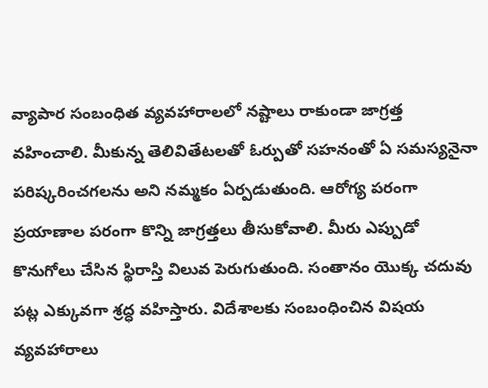వ్యాపార సంబంధిత వ్యవహారాలలో నష్టాలు రాకుండా జాగ్రత్త వహించాలి. మీకున్న తెలివితేటలతో ఓర్పుతో సహనంతో ఏ సమస్యనైనా పరిష్కరించగలను అని నమ్మకం ఏర్పడుతుంది. ఆరోగ్య పరంగా ప్రయాణాల పరంగా కొన్ని జాగ్రత్తలు తీసుకోవాలి. మీరు ఎప్పుడో కొనుగోలు చేసిన స్థిరాస్తి విలువ పెరుగుతుంది. సంతానం యొక్క చదువు పట్ల ఎక్కువగా శ్రద్ధ వహిస్తారు. విదేశాలకు సంబంధించిన విషయ వ్యవహారాలు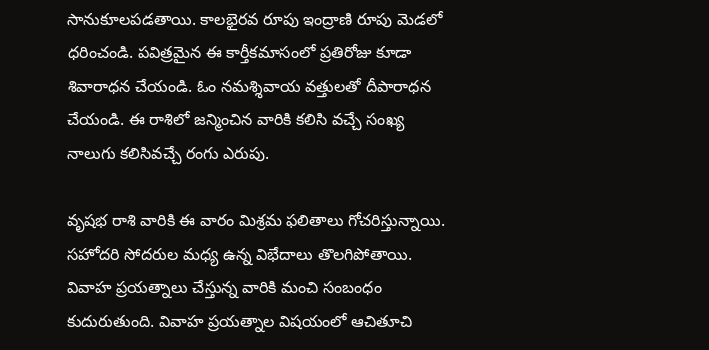సానుకూలపడతాయి. కాలభైరవ రూపు ఇంద్రాణి రూపు మెడలో ధరించండి. పవిత్రమైన ఈ కార్తీకమాసంలో ప్రతిరోజు కూడా శివారాధన చేయండి. ఓం నమశ్శివాయ వత్తులతో దీపారాధన చేయండి. ఈ రాశిలో జన్మించిన వారికి కలిసి వచ్చే సంఖ్య నాలుగు కలిసివచ్చే రంగు ఎరుపు.

వృషభ రాశి వారికి ఈ వారం మిశ్రమ ఫలితాలు గోచరిస్తున్నాయి. సహోదరి సోదరుల మధ్య ఉన్న విభేదాలు తొలగిపోతాయి. వివాహ ప్రయత్నాలు చేస్తున్న వారికి మంచి సంబంధం కుదురుతుంది. వివాహ ప్రయత్నాల విషయంలో ఆచితూచి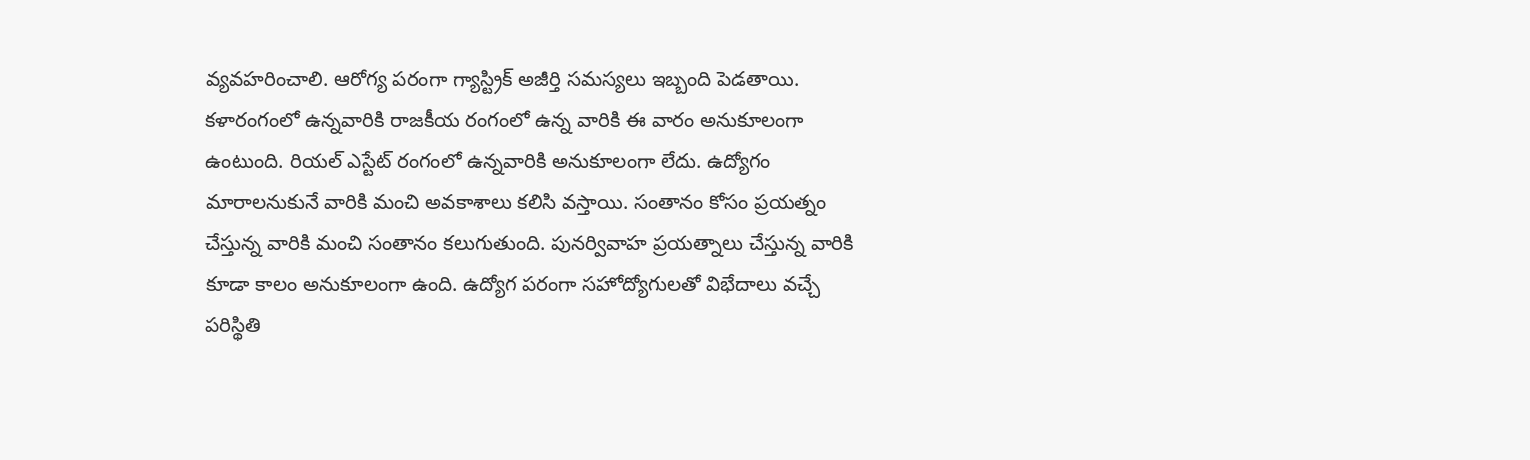వ్యవహరించాలి. ఆరోగ్య పరంగా గ్యాస్ట్రిక్ అజీర్తి సమస్యలు ఇబ్బంది పెడతాయి. కళారంగంలో ఉన్నవారికి రాజకీయ రంగంలో ఉన్న వారికి ఈ వారం అనుకూలంగా ఉంటుంది. రియల్ ఎస్టేట్ రంగంలో ఉన్నవారికి అనుకూలంగా లేదు. ఉద్యోగం మారాలనుకునే వారికి మంచి అవకాశాలు కలిసి వస్తాయి. సంతానం కోసం ప్రయత్నం చేస్తున్న వారికి మంచి సంతానం కలుగుతుంది. పునర్వివాహ ప్రయత్నాలు చేస్తున్న వారికి కూడా కాలం అనుకూలంగా ఉంది. ఉద్యోగ పరంగా సహోద్యోగులతో విభేదాలు వచ్చే పరిస్థితి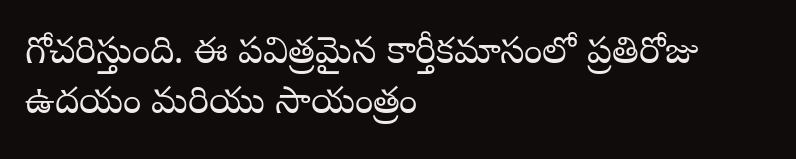గోచరిస్తుంది. ఈ పవిత్రమైన కార్తీకమాసంలో ప్రతిరోజు ఉదయం మరియు సాయంత్రం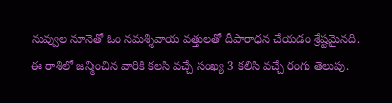నువ్వుల నూనెతో ఓం నమశ్శివాయ వత్తులతో దీపారాధన చేయడం శ్రేష్టమైనది. ఈ రాశిలో జన్మించిన వారికి కలసి వచ్చే సంఖ్య 3 కలిసి వచ్చే రంగు తెలుపు.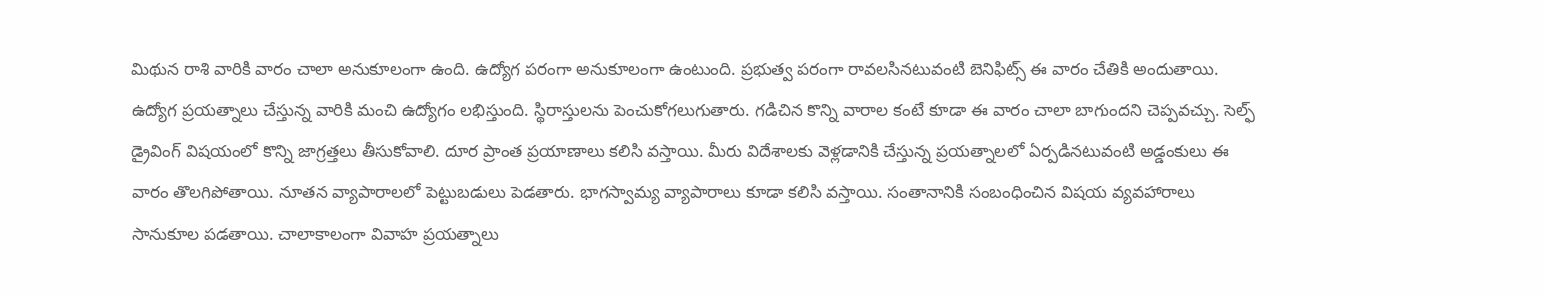మిథున రాశి వారికి వారం చాలా అనుకూలంగా ఉంది. ఉద్యోగ పరంగా అనుకూలంగా ఉంటుంది. ప్రభుత్వ పరంగా రావలసినటువంటి బెనిఫిట్స్ ఈ వారం చేతికి అందుతాయి. ఉద్యోగ ప్రయత్నాలు చేస్తున్న వారికి మంచి ఉద్యోగం లభిస్తుంది. స్థిరాస్తులను పెంచుకోగలుగుతారు. గడిచిన కొన్ని వారాల కంటే కూడా ఈ వారం చాలా బాగుందని చెప్పవచ్చు. సెల్ఫ్ డ్రైవింగ్ విషయంలో కొన్ని జాగ్రత్తలు తీసుకోవాలి. దూర ప్రాంత ప్రయాణాలు కలిసి వస్తాయి. మీరు విదేశాలకు వెళ్లడానికి చేస్తున్న ప్రయత్నాలలో ఏర్పడినటువంటి అడ్డంకులు ఈ వారం తొలగిపోతాయి. నూతన వ్యాపారాలలో పెట్టుబడులు పెడతారు. భాగస్వామ్య వ్యాపారాలు కూడా కలిసి వస్తాయి. సంతానానికి సంబంధించిన విషయ వ్యవహారాలు సానుకూల పడతాయి. చాలాకాలంగా వివాహ ప్రయత్నాలు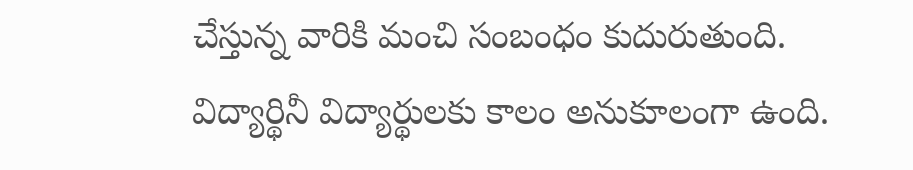చేస్తున్న వారికి మంచి సంబంధం కుదురుతుంది. విద్యార్థినీ విద్యార్థులకు కాలం అనుకూలంగా ఉంది.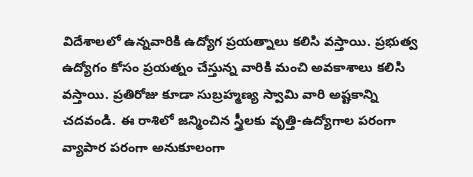విదేశాలలో ఉన్నవారికి ఉద్యోగ ప్రయత్నాలు కలిసి వస్తాయి. ప్రభుత్వ ఉద్యోగం కోసం ప్రయత్నం చేస్తున్న వారికి మంచి అవకాశాలు కలిసి వస్తాయి. ప్రతిరోజు కూడా సుబ్రహ్మణ్య స్వామి వారి అష్టకాన్ని చదవండి. ఈ రాశిలో జన్మించిన స్త్రీలకు వృత్తి-ఉద్యోగాల పరంగా వ్యాపార పరంగా అనుకూలంగా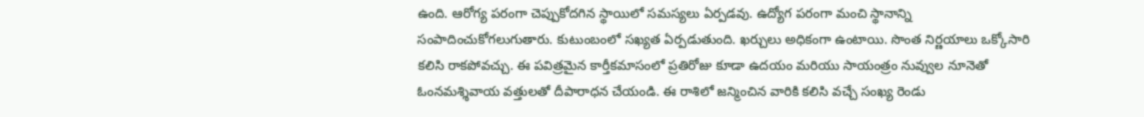ఉంది. ఆరోగ్య పరంగా చెప్పుకోదగిన స్థాయిలో సమస్యలు ఏర్పడవు. ఉద్యోగ పరంగా మంచి స్థానాన్ని సంపాదించుకోగలుగుతారు. కుటుంబంలో సఖ్యత ఏర్పడుతుంది. ఖర్చులు అధికంగా ఉంటాయి. సొంత నిర్ణయాలు ఒక్కోసారి కలిసి రాకపోవచ్చు. ఈ పవిత్రమైన కార్తీకమాసంలో ప్రతిరోజు కూడా ఉదయం మరియు సాయంత్రం నువ్వుల నూనెతో ఓంనమశ్శివాయ వత్తులతో దీపారాధన చేయండి. ఈ రాశిలో జన్మించిన వారికి కలిసి వచ్చే సంఖ్య రెండు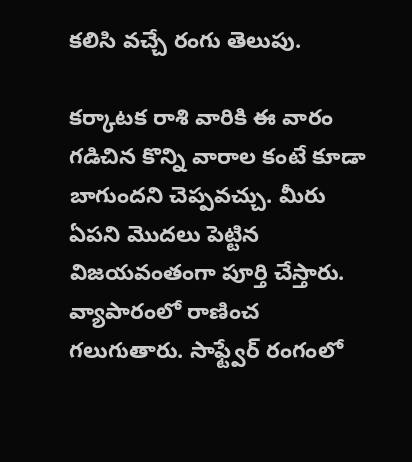కలిసి వచ్చే రంగు తెలుపు.

కర్కాటక రాశి వారికి ఈ వారం గడిచిన కొన్ని వారాల కంటే కూడా బాగుందని చెప్పవచ్చు. మీరు ఏపని మొదలు పెట్టిన విజయవంతంగా పూర్తి చేస్తారు. వ్యాపారంలో రాణించ గలుగుతారు. సాఫ్ట్వేర్ రంగంలో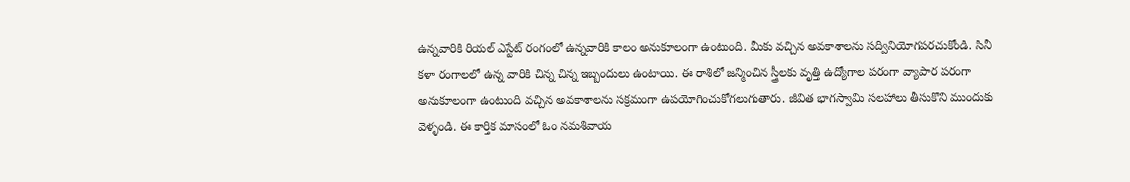ఉన్నవారికి రియల్ ఎస్టేట్ రంగంలో ఉన్నవారికి కాలం అనుకూలంగా ఉంటుంది. మీకు వచ్చిన అవకాశాలను సద్వినియోగపరచుకోండి. సినీ కళా రంగాలలో ఉన్న వారికి చిన్న చిన్న ఇబ్బందులు ఉంటాయి. ఈ రాశిలో జన్మించిన స్త్రీలకు వృత్తి ఉద్యోగాల పరంగా వ్యాపార పరంగా అనుకూలంగా ఉంటుంది వచ్చిన అవకాశాలను సక్రమంగా ఉపయోగించుకోగలుగుతారు. జీవిత భాగస్వామి సలహాలు తీసుకొని ముందుకు వెళ్ళండి. ఈ కార్తిక మాసంలో ఓం నమశివాయ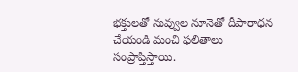భక్తులతో నువ్వుల నూనెతో దీపారాధన చేయండి మంచి ఫలితాలు సంప్రాప్తిస్తాయి.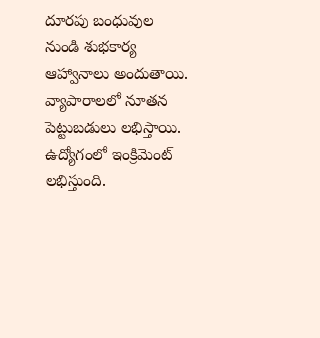దూరపు బంధువుల నుండి శుభకార్య ఆహ్వానాలు అందుతాయి. వ్యాపారాలలో నూతన పెట్టుబడులు లభిస్తాయి. ఉద్యోగంలో ఇంక్రిమెంట్ లభిస్తుంది.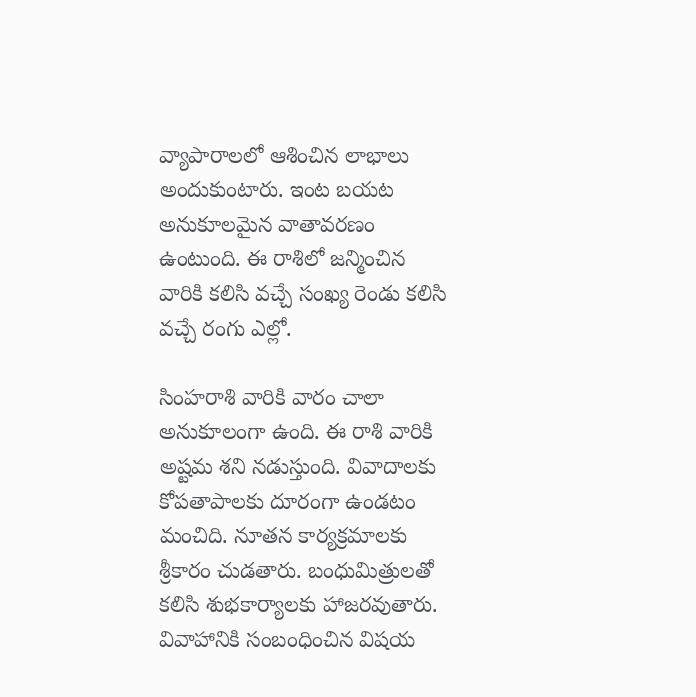వ్యాపారాలలో ఆశించిన లాభాలు అందుకుంటారు. ఇంట బయట అనుకూలమైన వాతావరణం ఉంటుంది. ఈ రాశిలో జన్మించిన వారికి కలిసి వచ్చే సంఖ్య రెండు కలిసి వచ్చే రంగు ఎల్లో.

సింహరాశి వారికి వారం చాలా అనుకూలంగా ఉంది. ఈ రాశి వారికి అష్టమ శని నడుస్తుంది. వివాదాలకు కోపతాపాలకు దూరంగా ఉండటం మంచిది. నూతన కార్యక్రమాలకు శ్రీకారం చుడతారు. బంధుమిత్రులతో కలిసి శుభకార్యాలకు హాజరవుతారు. వివాహానికి సంబంధించిన విషయ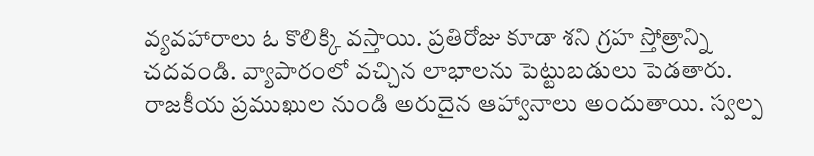వ్యవహారాలు ఓ కొలిక్కి వస్తాయి. ప్రతిరోజు కూడా శని గ్రహ స్తోత్రాన్ని చదవండి. వ్యాపారంలో వచ్చిన లాభాలను పెట్టుబడులు పెడతారు. రాజకీయ ప్రముఖుల నుండి అరుదైన ఆహ్వానాలు అందుతాయి. స్వల్ప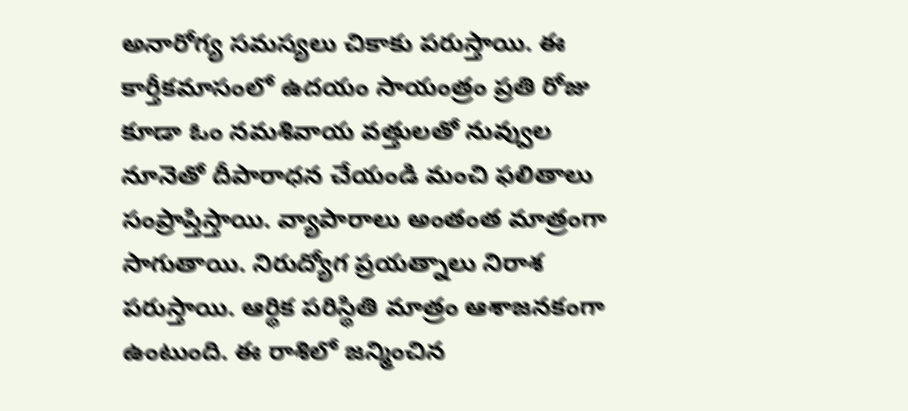అనారోగ్య సమస్యలు చికాకు పరుస్తాయి. ఈ కార్తీకమాసంలో ఉదయం సాయంత్రం ప్రతి రోజు కూడా ఓం నమశివాయ వత్తులతో నువ్వుల నూనెతో దీపారాధన చేయండి మంచి ఫలితాలు సంప్రాప్తిస్తాయి. వ్యాపారాలు అంతంత మాత్రంగా సాగుతాయి. నిరుద్యోగ ప్రయత్నాలు నిరాశ పరుస్తాయి. ఆర్థిక పరిస్థితి మాత్రం ఆశాజనకంగా ఉంటుంది. ఈ రాశిలో జన్మించిన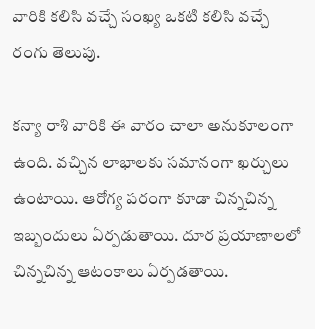వారికి కలిసి వచ్చే సంఖ్య ఒకటి కలిసి వచ్చే రంగు తెలుపు.

కన్యా రాశి వారికి ఈ వారం చాలా అనుకూలంగా ఉంది. వచ్చిన లాభాలకు సమానంగా ఖర్చులు ఉంటాయి. ఆరోగ్య పరంగా కూడా చిన్నచిన్న ఇబ్బందులు ఏర్పడుతాయి. దూర ప్రయాణాలలో చిన్నచిన్న ఆటంకాలు ఏర్పడతాయి.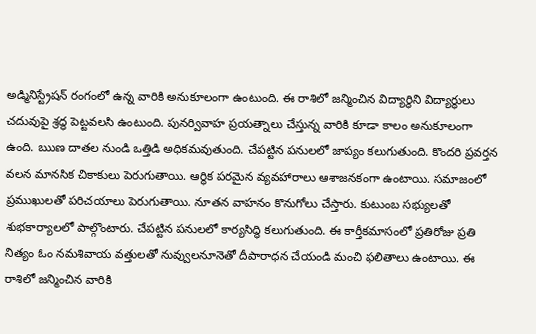అడ్మినిస్ట్రేషన్ రంగంలో ఉన్న వారికి అనుకూలంగా ఉంటుంది. ఈ రాశిలో జన్మించిన విద్యార్థిని విద్యార్థులు చదువుపై శ్రద్ధ పెట్టవలసి ఉంటుంది. పునర్వివాహ ప్రయత్నాలు చేస్తున్న వారికి కూడా కాలం అనుకూలంగా ఉంది. ఋణ దాతల నుండి ఒత్తిడి అధికమవుతుంది. చేపట్టిన పనులలో జాప్యం కలుగుతుంది. కొందరి ప్రవర్తన వలన మానసిక చికాకులు పెరుగుతాయి. ఆర్థిక పరమైన వ్యవహారాలు ఆశాజనకంగా ఉంటాయి. సమాజంలో ప్రముఖులతో పరిచయాలు పెరుగుతాయి. నూతన వాహనం కొనుగోలు చేస్తారు. కుటుంబ సభ్యులతో శుభకార్యాలలో పాల్గొంటారు. చేపట్టిన పనులలో కార్యసిద్ధి కలుగుతుంది. ఈ కార్తీకమాసంలో ప్రతిరోజు ప్రతి నిత్యం ఓం నమశివాయ వత్తులతో నువ్వులనూనెతో దీపారాధన చేయండి మంచి ఫలితాలు ఉంటాయి. ఈ రాశిలో జన్మించిన వారికి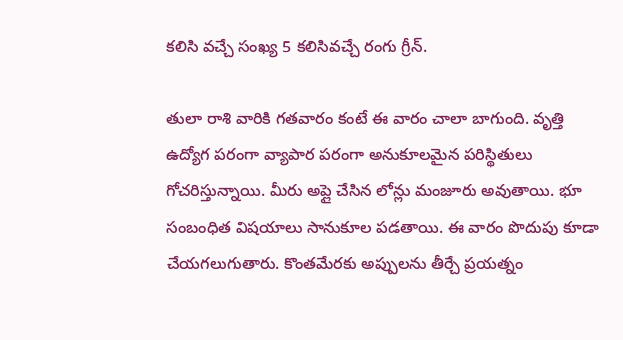కలిసి వచ్చే సంఖ్య 5 కలిసివచ్చే రంగు గ్రీన్.

తులా రాశి వారికి గతవారం కంటే ఈ వారం చాలా బాగుంది. వృత్తి ఉద్యోగ పరంగా వ్యాపార పరంగా అనుకూలమైన పరిస్థితులు గోచరిస్తున్నాయి. మీరు అప్లై చేసిన లోన్లు మంజూరు అవుతాయి. భూ సంబంధిత విషయాలు సానుకూల పడతాయి. ఈ వారం పొదుపు కూడా చేయగలుగుతారు. కొంతమేరకు అప్పులను తీర్చే ప్రయత్నం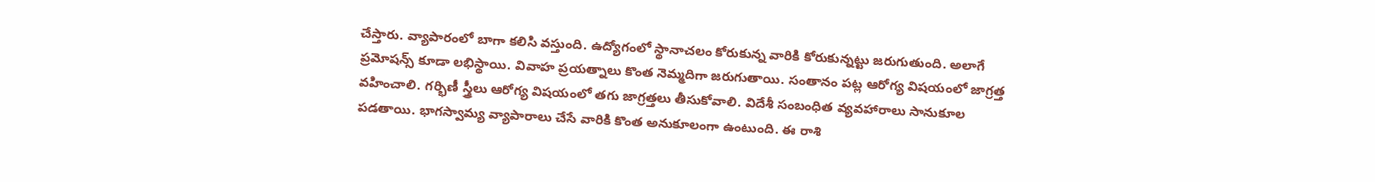చేస్తారు. వ్యాపారంలో బాగా కలిసి వస్తుంది. ఉద్యోగంలో స్థానాచలం కోరుకున్న వారికి కోరుకున్నట్టు జరుగుతుంది. అలాగే ప్రమోషన్స్ కూడా లభిస్థాయి. వివాహ ప్రయత్నాలు కొంత నెమ్మదిగా జరుగుతాయి. సంతానం పట్ల ఆరోగ్య విషయంలో జాగ్రత్త వహించాలి. గర్భిణీ స్త్రీలు ఆరోగ్య విషయంలో తగు జాగ్రత్తలు తీసుకోవాలి. విదేశీ సంబంధిత వ్యవహారాలు సానుకూల పడతాయి. భాగస్వామ్య వ్యాపారాలు చేసే వారికి కొంత అనుకూలంగా ఉంటుంది. ఈ రాశి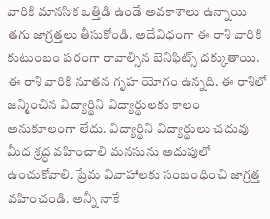వారికి మానసిక ఒత్తిడి ఉండే అవకాశాలు ఉన్నాయి తగు జాగ్రత్తలు తీసుకోండి. అదేవిధంగా ఈ రాశి వారికి కుటుంబం పరంగా రావాల్సిన బెనిఫిట్స్ దక్కుతాయి. ఈ రాశి వారికి నూతన గృహ యోగం ఉన్నది. ఈ రాశిలో జన్మించిన విద్యార్థిని విద్యార్థులకు కాలం అనుకూలంగా లేదు. విద్యార్థిని విద్యార్థులు చదువు మీద శ్రద్ధ వహించాలి మనసును అదుపులో ఉంచుకోవాలి. ప్రేమ వివాహాలకు సంబంధించి జాగ్రత్త వహించండి. అన్నీ నాకే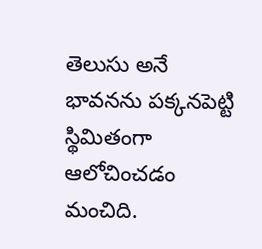తెలుసు అనే భావనను పక్కనపెట్టి స్థిమితంగా ఆలోచించడం మంచిది.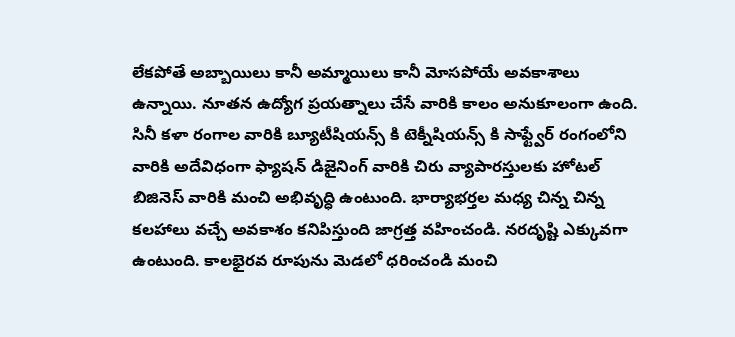లేకపోతే అబ్బాయిలు కానీ అమ్మాయిలు కానీ మోసపోయే అవకాశాలు ఉన్నాయి. నూతన ఉద్యోగ ప్రయత్నాలు చేసే వారికి కాలం అనుకూలంగా ఉంది. సినీ కళా రంగాల వారికి బ్యూటీషియన్స్ కి టెక్నీషియన్స్ కి సాఫ్ట్వేర్ రంగంలోని వారికి అదేవిధంగా ఫ్యాషన్ డిజైనింగ్ వారికి చిరు వ్యాపారస్తులకు హోటల్ బిజినెస్ వారికి మంచి అభివృద్ధి ఉంటుంది. భార్యాభర్తల మధ్య చిన్న చిన్న కలహాలు వచ్చే అవకాశం కనిపిస్తుంది జాగ్రత్త వహించండి. నరదృష్టి ఎక్కువగా ఉంటుంది. కాలభైరవ రూపును మెడలో ధరించండి మంచి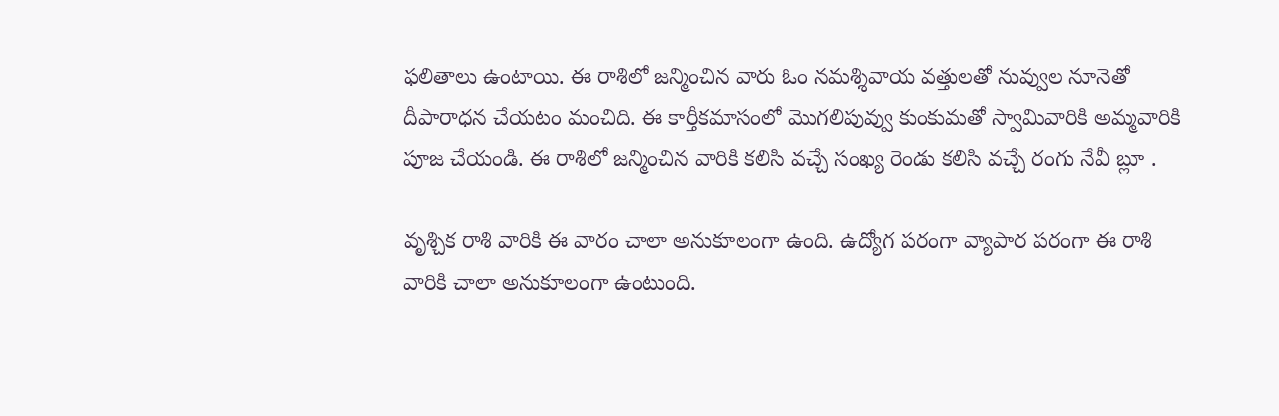ఫలితాలు ఉంటాయి. ఈ రాశిలో జన్మించిన వారు ఓం నమశ్శివాయ వత్తులతో నువ్వుల నూనెతో దీపారాధన చేయటం మంచిది. ఈ కార్తీకమాసంలో మొగలిపువ్వు కుంకుమతో స్వామివారికి అమ్మవారికి పూజ చేయండి. ఈ రాశిలో జన్మించిన వారికి కలిసి వచ్చే సంఖ్య రెండు కలిసి వచ్చే రంగు నేవీ బ్లూ .

వృశ్చిక రాశి వారికి ఈ వారం చాలా అనుకూలంగా ఉంది. ఉద్యోగ పరంగా వ్యాపార పరంగా ఈ రాశి వారికి చాలా అనుకూలంగా ఉంటుంది.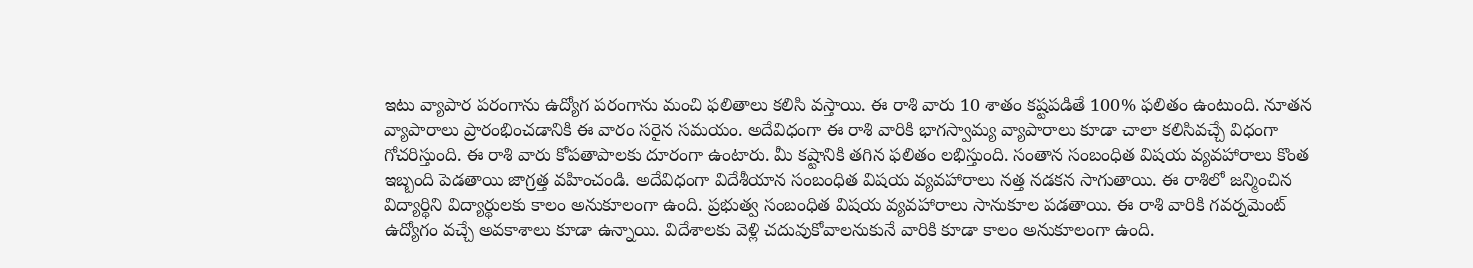ఇటు వ్యాపార పరంగాను ఉద్యోగ పరంగాను మంచి ఫలితాలు కలిసి వస్తాయి. ఈ రాశి వారు 10 శాతం కష్టపడితే 100% ఫలితం ఉంటుంది. నూతన వ్యాపారాలు ప్రారంభించడానికి ఈ వారం సరైన సమయం. అదేవిధంగా ఈ రాశి వారికి భాగస్వామ్య వ్యాపారాలు కూడా చాలా కలిసివచ్చే విధంగా గోచరిస్తుంది. ఈ రాశి వారు కోపతాపాలకు దూరంగా ఉంటారు. మీ కష్టానికి తగిన ఫలితం లభిస్తుంది. సంతాన సంబంధిత విషయ వ్యవహారాలు కొంత ఇబ్బంది పెడతాయి జాగ్రత్త వహించండి. అదేవిధంగా విదేశీయాన సంబంధిత విషయ వ్యవహారాలు నత్త నడకన సాగుతాయి. ఈ రాశిలో జన్మించిన విద్యార్థిని విద్యార్థులకు కాలం అనుకూలంగా ఉంది. ప్రభుత్వ సంబంధిత విషయ వ్యవహారాలు సానుకూల పడతాయి. ఈ రాశి వారికి గవర్నమెంట్ ఉద్యోగం వచ్చే అవకాశాలు కూడా ఉన్నాయి. విదేశాలకు వెళ్లి చదువుకోవాలనుకునే వారికి కూడా కాలం అనుకూలంగా ఉంది.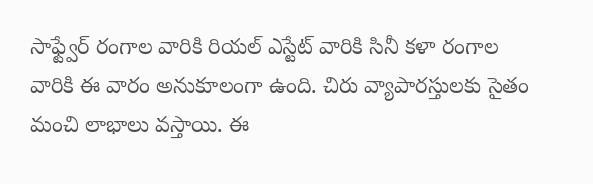సాఫ్ట్వేర్ రంగాల వారికి రియల్ ఎస్టేట్ వారికి సినీ కళా రంగాల వారికి ఈ వారం అనుకూలంగా ఉంది. చిరు వ్యాపారస్తులకు సైతం మంచి లాభాలు వస్తాయి. ఈ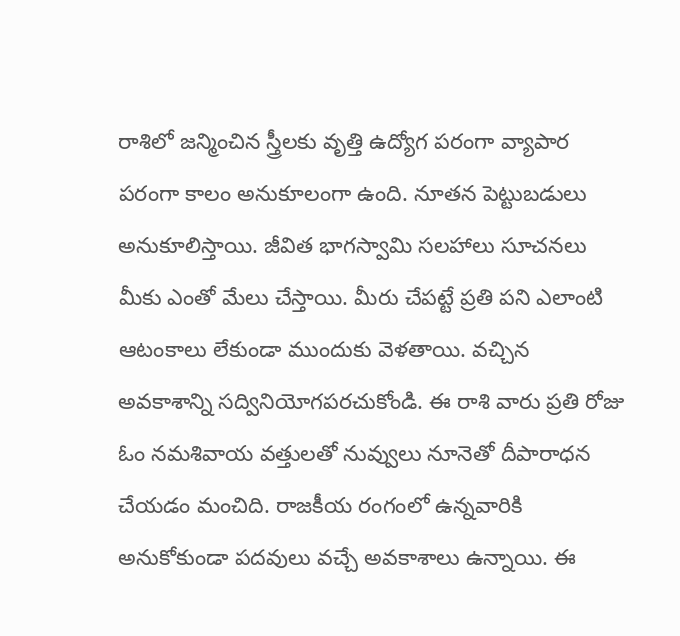రాశిలో జన్మించిన స్త్రీలకు వృత్తి ఉద్యోగ పరంగా వ్యాపార పరంగా కాలం అనుకూలంగా ఉంది. నూతన పెట్టుబడులు అనుకూలిస్తాయి. జీవిత భాగస్వామి సలహాలు సూచనలు మీకు ఎంతో మేలు చేస్తాయి. మీరు చేపట్టే ప్రతి పని ఎలాంటి ఆటంకాలు లేకుండా ముందుకు వెళతాయి. వచ్చిన అవకాశాన్ని సద్వినియోగపరచుకోండి. ఈ రాశి వారు ప్రతి రోజు ఓం నమశివాయ వత్తులతో నువ్వులు నూనెతో దీపారాధన చేయడం మంచిది. రాజకీయ రంగంలో ఉన్నవారికి అనుకోకుండా పదవులు వచ్చే అవకాశాలు ఉన్నాయి. ఈ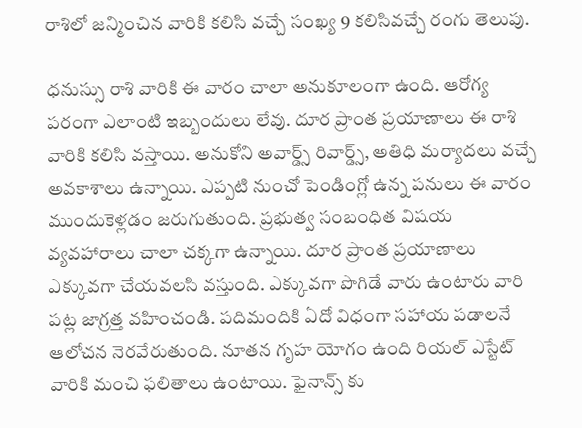రాశిలో జన్మించిన వారికి కలిసి వచ్చే సంఖ్య 9 కలిసివచ్చే రంగు తెలుపు.

ధనుస్సు రాశి వారికి ఈ వారం చాలా అనుకూలంగా ఉంది. ఆరోగ్య పరంగా ఎలాంటి ఇబ్బందులు లేవు. దూర ప్రాంత ప్రయాణాలు ఈ రాశి వారికి కలిసి వస్తాయి. అనుకోని అవార్డ్స్ రివార్డ్స్, అతిధి మర్యాదలు వచ్చే అవకాశాలు ఉన్నాయి. ఎప్పటి నుంచో పెండింగ్లో ఉన్న పనులు ఈ వారం ముందుకెళ్లడం జరుగుతుంది. ప్రభుత్వ సంబంధిత విషయ వ్యవహారాలు చాలా చక్కగా ఉన్నాయి. దూర ప్రాంత ప్రయాణాలు ఎక్కువగా చేయవలసి వస్తుంది. ఎక్కువగా పొగిడే వారు ఉంటారు వారి పట్ల జాగ్రత్త వహించండి. పదిమందికి ఏదో విధంగా సహాయ పడాలనే ఆలోచన నెరవేరుతుంది. నూతన గృహ యోగం ఉంది రియల్ ఎస్టేట్ వారికి మంచి ఫలితాలు ఉంటాయి. ఫైనాన్స్ కు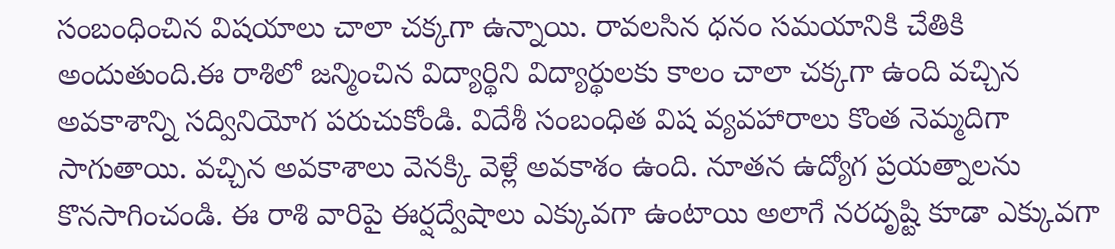సంబంధించిన విషయాలు చాలా చక్కగా ఉన్నాయి. రావలసిన ధనం సమయానికి చేతికి అందుతుంది.ఈ రాశిలో జన్మించిన విద్యార్థిని విద్యార్థులకు కాలం చాలా చక్కగా ఉంది వచ్చిన అవకాశాన్ని సద్వినియోగ పరుచుకోండి. విదేశీ సంబంధిత విష వ్యవహారాలు కొంత నెమ్మదిగా సాగుతాయి. వచ్చిన అవకాశాలు వెనక్కి వెళ్లే అవకాశం ఉంది. నూతన ఉద్యోగ ప్రయత్నాలను కొనసాగించండి. ఈ రాశి వారిపై ఈర్షద్వేషాలు ఎక్కువగా ఉంటాయి అలాగే నరదృష్టి కూడా ఎక్కువగా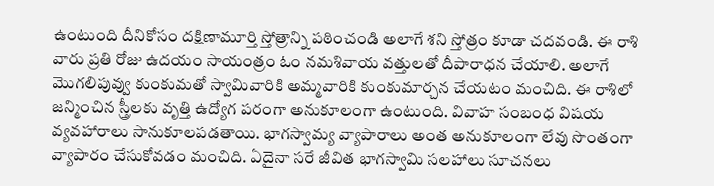ఉంటుంది దీనికోసం దక్షిణామూర్తి స్తోత్రాన్ని పఠించండి అలాగే శని స్తోత్రం కూడా చదవండి. ఈ రాశి వారు ప్రతి రోజు ఉదయం సాయంత్రం ఓం నమశివాయ వత్తులతో దీపారాధన చేయాలి. అలాగే మొగలిపువ్వు కుంకుమతో స్వామివారికి అమ్మవారికి కుంకుమార్చన చేయటం మంచిది. ఈ రాశిలో జన్మించిన స్త్రీలకు వృత్తి ఉద్యోగ పరంగా అనుకూలంగా ఉంటుంది. వివాహ సంబంధ విషయ వ్యవహారాలు సానుకూలపడతాయి. భాగస్వామ్య వ్యాపారాలు అంత అనుకూలంగా లేవు సొంతంగా వ్యాపారం చేసుకోవడం మంచిది. ఏదైనా సరే జీవిత భాగస్వామి సలహాలు సూచనలు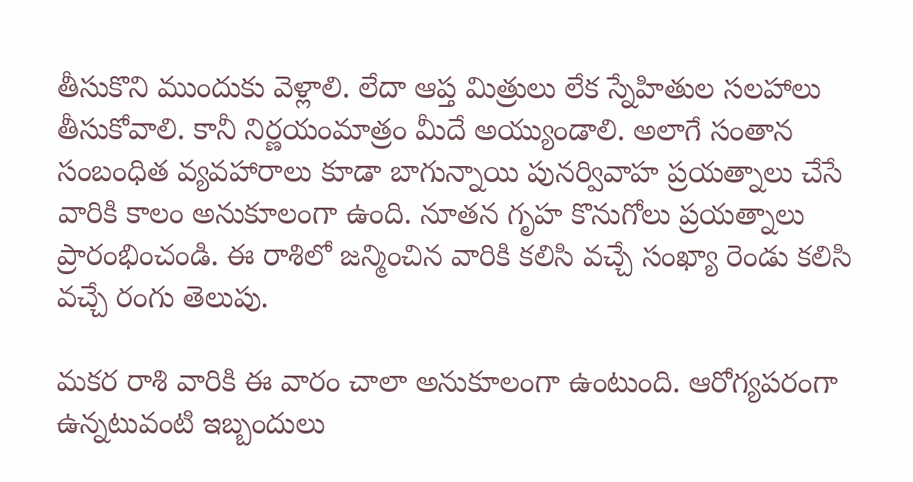తీసుకొని ముందుకు వెళ్లాలి. లేదా ఆప్త మిత్రులు లేక స్నేహితుల సలహాలు తీసుకోవాలి. కానీ నిర్ణయంమాత్రం మీదే అయ్యుండాలి. అలాగే సంతాన సంబంధిత వ్యవహారాలు కూడా బాగున్నాయి పునర్వివాహ ప్రయత్నాలు చేసే వారికి కాలం అనుకూలంగా ఉంది. నూతన గృహ కొనుగోలు ప్రయత్నాలు ప్రారంభించండి. ఈ రాశిలో జన్మించిన వారికి కలిసి వచ్చే సంఖ్యా రెండు కలిసి వచ్చే రంగు తెలుపు.

మకర రాశి వారికి ఈ వారం చాలా అనుకూలంగా ఉంటుంది. ఆరోగ్యపరంగా ఉన్నటువంటి ఇబ్బందులు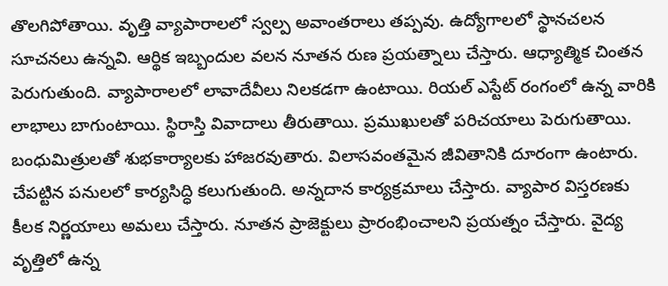తొలగిపోతాయి. వృత్తి వ్యాపారాలలో స్వల్ప అవాంతరాలు తప్పవు. ఉద్యోగాలలో స్థానచలన సూచనలు ఉన్నవి. ఆర్థిక ఇబ్బందుల వలన నూతన రుణ ప్రయత్నాలు చేస్తారు. ఆధ్యాత్మిక చింతన పెరుగుతుంది. వ్యాపారాలలో లావాదేవీలు నిలకడగా ఉంటాయి. రియల్ ఎస్టేట్ రంగంలో ఉన్న వారికి లాభాలు బాగుంటాయి. స్థిరాస్తి వివాదాలు తీరుతాయి. ప్రముఖులతో పరిచయాలు పెరుగుతాయి. బంధుమిత్రులతో శుభకార్యాలకు హాజరవుతారు. విలాసవంతమైన జీవితానికి దూరంగా ఉంటారు. చేపట్టిన పనులలో కార్యసిద్ధి కలుగుతుంది. అన్నదాన కార్యక్రమాలు చేస్తారు. వ్యాపార విస్తరణకు కీలక నిర్ణయాలు అమలు చేస్తారు. నూతన ప్రాజెక్టులు ప్రారంభించాలని ప్రయత్నం చేస్తారు. వైద్య వృత్తిలో ఉన్న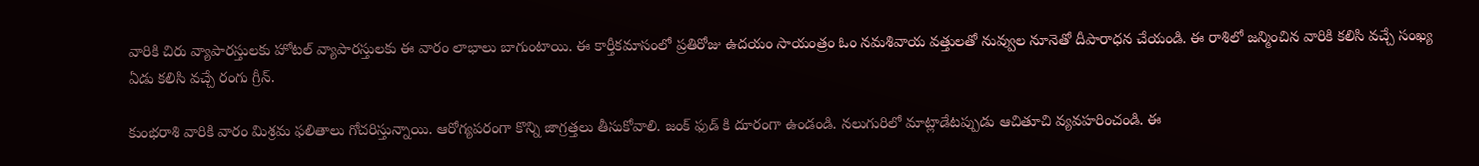వారికి చిరు వ్యాపారస్తులకు హోటల్ వ్యాపారస్తులకు ఈ వారం లాభాలు బాగుంటాయి. ఈ కార్తీకమాసంలో ప్రతిరోజు ఉదయం సాయంత్రం ఓం నమశివాయ వత్తులతో నువ్వుల నూనెతో దీపారాధన చేయండి. ఈ రాశిలో జన్మించిన వారికి కలిసి వచ్చే సంఖ్య ఏడు కలిసి వచ్చే రంగు గ్రీన్.

కుంభరాశి వారికి వారం మిశ్రమ ఫలితాలు గోచరిస్తున్నాయి. ఆరోగ్యపరంగా కొన్ని జాగ్రత్తలు తీసుకోవాలి. జంక్ ఫుడ్ కి దూరంగా ఉండండి. నలుగురిలో మాట్లాడేటప్పుడు ఆచితూచి వ్యవహరించండి. ఈ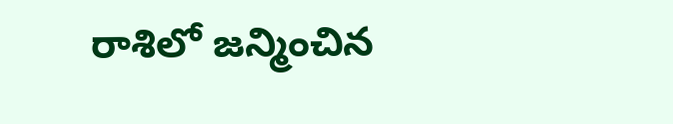రాశిలో జన్మించిన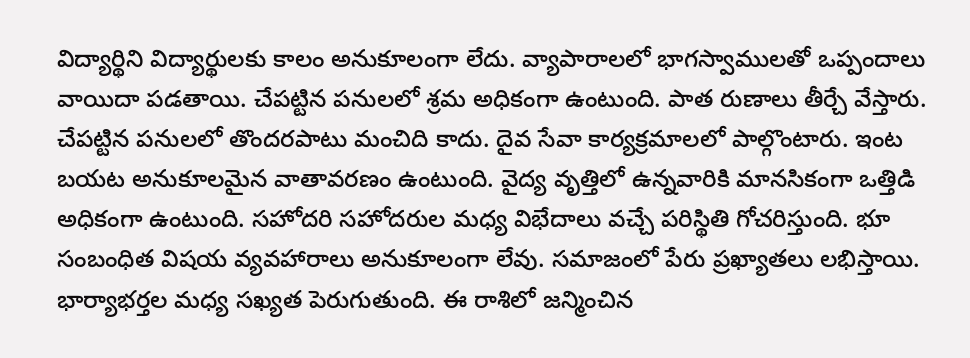విద్యార్థిని విద్యార్థులకు కాలం అనుకూలంగా లేదు. వ్యాపారాలలో భాగస్వాములతో ఒప్పందాలు వాయిదా పడతాయి. చేపట్టిన పనులలో శ్రమ అధికంగా ఉంటుంది. పాత రుణాలు తీర్చే వేస్తారు. చేపట్టిన పనులలో తొందరపాటు మంచిది కాదు. దైవ సేవా కార్యక్రమాలలో పాల్గొంటారు. ఇంట బయట అనుకూలమైన వాతావరణం ఉంటుంది. వైద్య వృత్తిలో ఉన్నవారికి మానసికంగా ఒత్తిడి అధికంగా ఉంటుంది. సహోదరి సహోదరుల మధ్య విభేదాలు వచ్చే పరిస్థితి గోచరిస్తుంది. భూ సంబంధిత విషయ వ్యవహారాలు అనుకూలంగా లేవు. సమాజంలో పేరు ప్రఖ్యాతలు లభిస్తాయి. భార్యాభర్తల మధ్య సఖ్యత పెరుగుతుంది. ఈ రాశిలో జన్మించిన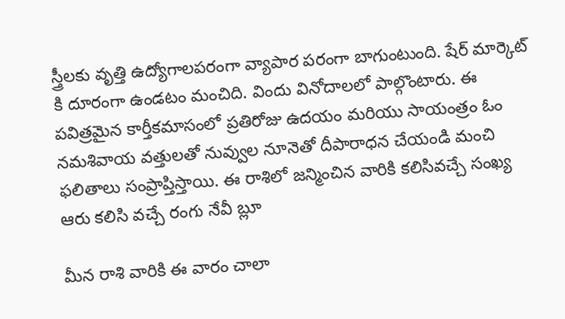స్త్రీలకు వృత్తి ఉద్యోగాలపరంగా వ్యాపార పరంగా బాగుంటుంది. షేర్ మార్కెట్ కి దూరంగా ఉండటం మంచిది. విందు వినోదాలలో పాల్గొంటారు. ఈ పవిత్రమైన కార్తీకమాసంలో ప్రతిరోజు ఉదయం మరియు సాయంత్రం ఓం నమశివాయ వత్తులతో నువ్వుల నూనెతో దీపారాధన చేయండి మంచి ఫలితాలు సంప్రాప్తిస్తాయి. ఈ రాశిలో జన్మించిన వారికి కలిసివచ్చే సంఖ్య ఆరు కలిసి వచ్చే రంగు నేవీ బ్లూ

మీన రాశి వారికి ఈ వారం చాలా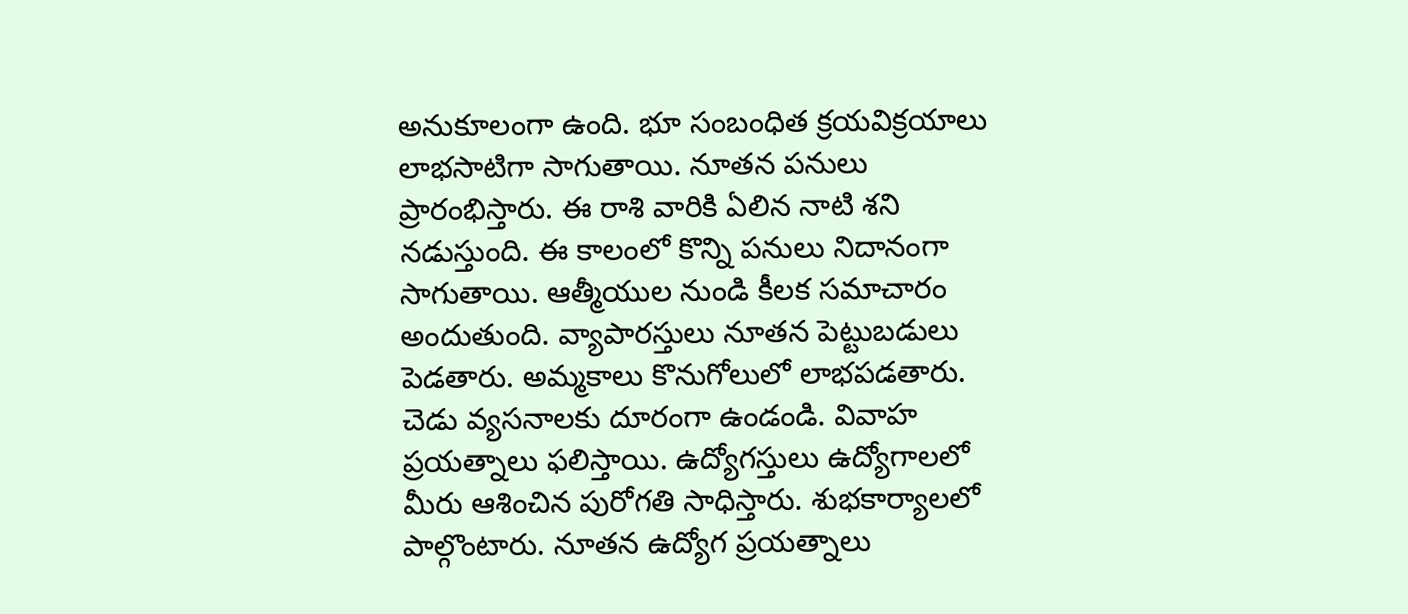అనుకూలంగా ఉంది. భూ సంబంధిత క్రయవిక్రయాలు లాభసాటిగా సాగుతాయి. నూతన పనులు ప్రారంభిస్తారు. ఈ రాశి వారికి ఏలిన నాటి శని నడుస్తుంది. ఈ కాలంలో కొన్ని పనులు నిదానంగా సాగుతాయి. ఆత్మీయుల నుండి కీలక సమాచారం అందుతుంది. వ్యాపారస్తులు నూతన పెట్టుబడులు పెడతారు. అమ్మకాలు కొనుగోలులో లాభపడతారు. చెడు వ్యసనాలకు దూరంగా ఉండండి. వివాహ ప్రయత్నాలు ఫలిస్తాయి. ఉద్యోగస్తులు ఉద్యోగాలలో మీరు ఆశించిన పురోగతి సాధిస్తారు. శుభకార్యాలలో పాల్గొంటారు. నూతన ఉద్యోగ ప్రయత్నాలు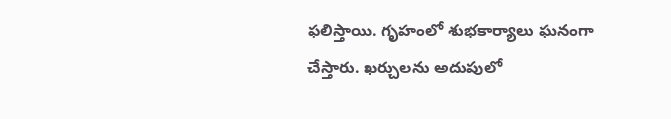ఫలిస్తాయి. గృహంలో శుభకార్యాలు ఘనంగా చేస్తారు. ఖర్చులను అదుపులో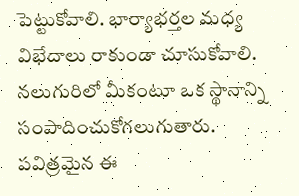పెట్టుకోవాలి. భార్యాభర్తల మధ్య విభేదాలు రాకుండా చూసుకోవాలి. నలుగురిలో మీకంటూ ఒక స్థానాన్ని సంపాదించుకోగలుగుతారు. పవిత్రమైన ఈ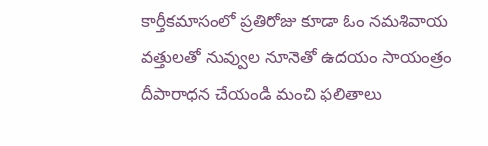కార్తీకమాసంలో ప్రతిరోజు కూడా ఓం నమశివాయ వత్తులతో నువ్వుల నూనెతో ఉదయం సాయంత్రం దీపారాధన చేయండి మంచి ఫలితాలు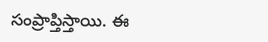సంప్రాప్తిస్తాయి. ఈ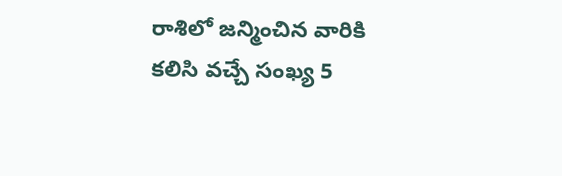రాశిలో జన్మించిన వారికి కలిసి వచ్చే సంఖ్య 5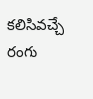కలిసివచ్చే రంగు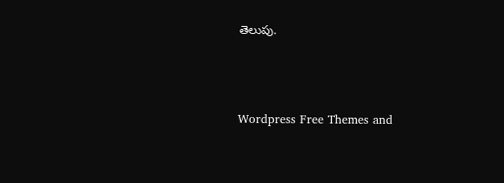తెలుపు.



Wordpress Free Themes and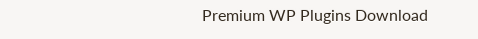Premium WP Plugins Download